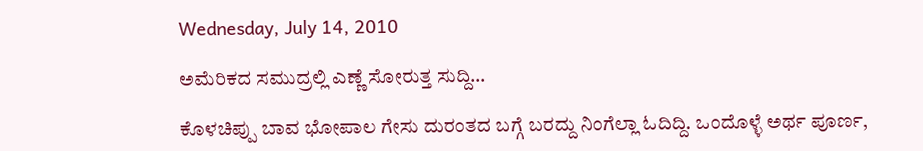Wednesday, July 14, 2010

ಅಮೆರಿಕದ ಸಮುದ್ರಲ್ಲಿ ಎಣ್ಣೆ ಸೋರುತ್ತ ಸುದ್ದಿ…

ಕೊಳಚಿಪ್ಪು ಬಾವ ಭೋಪಾಲ ಗೇಸು ದುರಂತದ ಬಗ್ಗೆ ಬರದ್ದು ನಿಂಗೆಲ್ಲಾ ಓದಿದ್ದಿ. ಒಂದೊಳ್ಳೆ ಅರ್ಥ ಪೂರ್ಣ,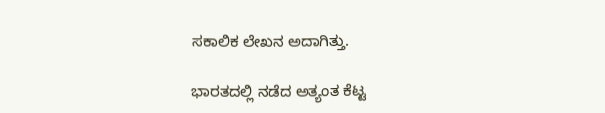ಸಕಾಲಿಕ ಲೇಖನ ಅದಾಗಿತ್ತು.

ಭಾರತದಲ್ಲಿ ನಡೆದ ಅತ್ಯಂತ ಕೆಟ್ಟ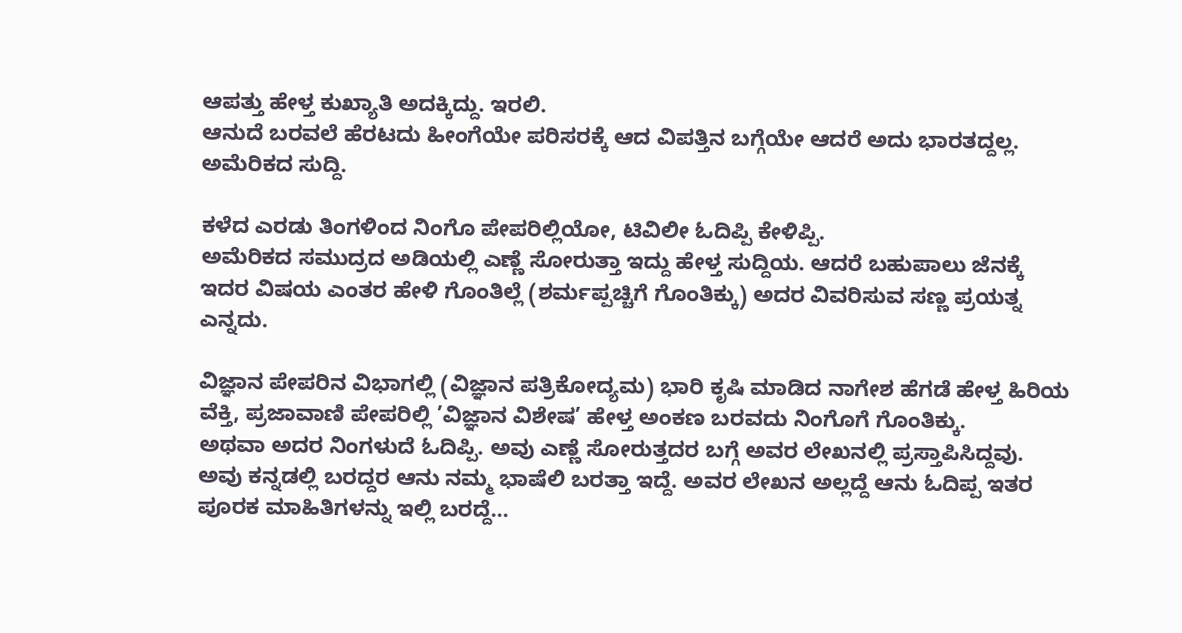ಆಪತ್ತು ಹೇಳ್ತ ಕುಖ್ಯಾತಿ ಅದಕ್ಕಿದ್ದು. ಇರಲಿ.
ಆನುದೆ ಬರವಲೆ ಹೆರಟದು ಹೀಂಗೆಯೇ ಪರಿಸರಕ್ಕೆ ಆದ ವಿಪತ್ತಿನ ಬಗ್ಗೆಯೇ ಆದರೆ ಅದು ಭಾರತದ್ದಲ್ಲ. ಅಮೆರಿಕದ ಸುದ್ದಿ.

ಕಳೆದ ಎರಡು ತಿಂಗಳಿಂದ ನಿಂಗೊ ಪೇಪರಿಲ್ಲಿಯೋ, ಟಿವಿಲೀ ಓದಿಪ್ಪಿ ಕೇಳಿಪ್ಪಿ.
ಅಮೆರಿಕದ ಸಮುದ್ರದ ಅಡಿಯಲ್ಲಿ ಎಣ್ಣೆ ಸೋರುತ್ತಾ ಇದ್ದು ಹೇಳ್ತ ಸುದ್ದಿಯ. ಆದರೆ ಬಹುಪಾಲು ಜೆನಕ್ಕೆ ಇದರ ವಿಷಯ ಎಂತರ ಹೇಳಿ ಗೊಂತಿಲ್ಲೆ (ಶರ್ಮಪ್ಪಚ್ಚಿಗೆ ಗೊಂತಿಕ್ಕು) ಅದರ ವಿವರಿಸುವ ಸಣ್ಣ ಪ್ರಯತ್ನ ಎನ್ನದು.

ವಿಜ್ಞಾನ ಪೇಪರಿನ ವಿಭಾಗಲ್ಲಿ (ವಿಜ್ಞಾನ ಪತ್ರಿಕೋದ್ಯಮ) ಭಾರಿ ಕೃಷಿ ಮಾಡಿದ ನಾಗೇಶ ಹೆಗಡೆ ಹೇಳ್ತ ಹಿರಿಯ ವೆಕ್ತಿ, ಪ್ರಜಾವಾಣಿ ಪೇಪರಿಲ್ಲಿ ’ವಿಜ್ಞಾನ ವಿಶೇಷ’ ಹೇಳ್ತ ಅಂಕಣ ಬರವದು ನಿಂಗೊಗೆ ಗೊಂತಿಕ್ಕು.
ಅಥವಾ ಅದರ ನಿಂಗಳುದೆ ಓದಿಪ್ಪಿ. ಅವು ಎಣ್ಣೆ ಸೋರುತ್ತದರ ಬಗ್ಗೆ ಅವರ ಲೇಖನಲ್ಲಿ ಪ್ರಸ್ತಾಪಿಸಿದ್ದವು. ಅವು ಕನ್ನಡಲ್ಲಿ ಬರದ್ದರ ಆನು ನಮ್ಮ ಭಾಷೆಲಿ ಬರತ್ತಾ ಇದ್ದೆ. ಅವರ ಲೇಖನ ಅಲ್ಲದ್ದೆ ಆನು ಓದಿಪ್ಪ ಇತರ ಪೂರಕ ಮಾಹಿತಿಗಳನ್ನು ಇಲ್ಲಿ ಬರದ್ದೆ…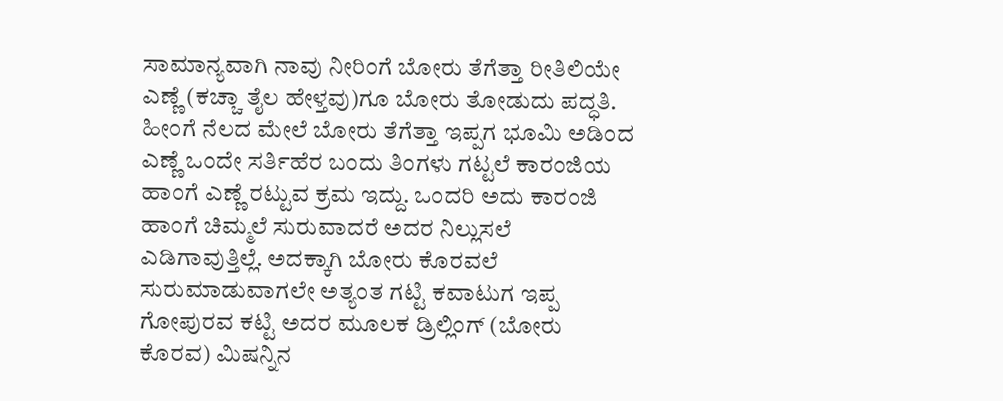ಸಾಮಾನ್ಯವಾಗಿ ನಾವು ನೀರಿಂಗೆ ಬೋರು ತೆಗೆತ್ತಾ ರೀತಿಲಿಯೇ ಎಣ್ಣೆ (ಕಚ್ಚಾ ತೈಲ ಹೇಳ್ತವು)ಗೂ ಬೋರು ತೋಡುದು ಪದ್ಧತಿ. ಹೀಂಗೆ ನೆಲದ ಮೇಲೆ ಬೋರು ತೆಗೆತ್ತಾ ಇಪ್ಪಗ ಭೂಮಿ ಅಡಿಂದ ಎಣ್ಣೆ ಒಂದೇ ಸರ್ತಿಹೆರ ಬಂದು ತಿಂಗಳು ಗಟ್ಟಲೆ ಕಾರಂಜಿಯ ಹಾಂಗೆ ಎಣ್ಣೆ ರಟ್ಟುವ ಕ್ರಮ ಇದ್ದು. ಒಂದರಿ ಅದು ಕಾರಂಜಿ ಹಾಂಗೆ ಚಿಮ್ಮಲೆ ಸುರುವಾದರೆ ಅದರ ನಿಲ್ಲುಸಲೆ ಎಡಿಗಾವುತ್ತಿಲ್ಲೆ. ಅದಕ್ಕಾಗಿ ಬೋರು ಕೊರವಲೆ ಸುರುಮಾಡುವಾಗಲೇ ಅತ್ಯಂತ ಗಟ್ಟಿ ಕವಾಟುಗ ಇಪ್ಪ ಗೋಪುರವ ಕಟ್ಟಿ ಅದರ ಮೂಲಕ ಡ್ರಿಲ್ಲಿಂಗ್ (ಬೋರು ಕೊರವ) ಮಿಷನ್ನಿನ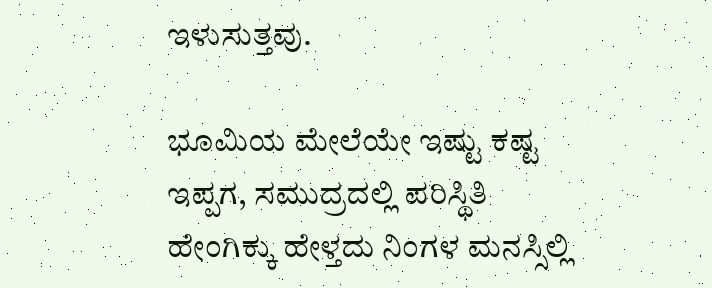ಇಳುಸುತ್ತವು.

ಭೂಮಿಯ ಮೇಲೆಯೇ ಇಷ್ಟು ಕಷ್ಟ ಇಪ್ಪಗ, ಸಮುದ್ರದಲ್ಲಿ ಪರಿಸ್ಥಿತಿ ಹೇಂಗಿಕ್ಕು ಹೇಳ್ತದು ನಿಂಗಳ ಮನಸ್ಸಿಲ್ಲಿ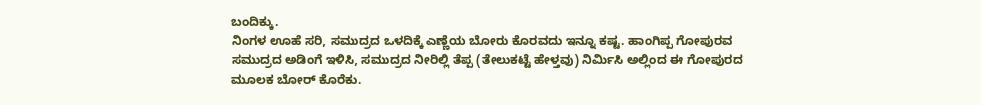ಬಂದಿಕ್ಕು.
ನಿಂಗಳ ಊಹೆ ಸರಿ, ಸಮುದ್ರದ ಒಳದಿಕ್ಕೆ ಎಣ್ಣೆಯ ಬೋರು ಕೊರವದು ಇನ್ನೂ ಕಷ್ಟ. ಹಾಂಗಿಪ್ಪ ಗೋಪುರವ ಸಮುದ್ರದ ಅಡಿಂಗೆ ಇಳಿಸಿ, ಸಮುದ್ರದ ನೀರಿಲ್ಲಿ ತೆಪ್ಪ (ತೇಲುಕಟ್ಟೆ ಹೇಳ್ತವು) ನಿರ್ಮಿಸಿ ಅಲ್ಲಿಂದ ಈ ಗೋಪುರದ ಮೂಲಕ ಬೋರ್ ಕೊರೆಕು.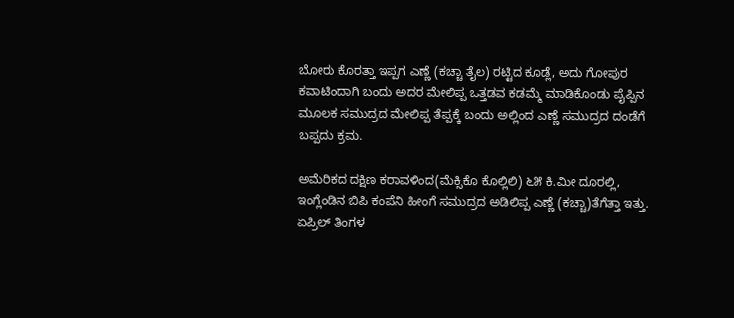ಬೋರು ಕೊರತ್ತಾ ಇಪ್ಪಗ ಎಣ್ಣೆ (ಕಚ್ಚಾ ತೈಲ) ರಟ್ಟಿದ ಕೂಡ್ಲೆ, ಅದು ಗೋಪುರ ಕವಾಟಿಂದಾಗಿ ಬಂದು ಅದರ ಮೇಲಿಪ್ಪ ಒತ್ತಡವ ಕಡಮ್ಮೆ ಮಾಡಿಕೊಂಡು ಪೈಪ್ಪಿನ ಮೂಲಕ ಸಮುದ್ರದ ಮೇಲಿಪ್ಪ ತೆಪ್ಪಕ್ಕೆ ಬಂದು ಅಲ್ಲಿಂದ ಎಣ್ಣೆ ಸಮುದ್ರದ ದಂಡೆಗೆ ಬಪ್ಪದು ಕ್ರಮ.

ಅಮೆರಿಕದ ದಕ್ಷಿಣ ಕರಾವಳಿಂದ(ಮೆಕ್ಸಿಕೊ ಕೊಲ್ಲಿಲಿ) ೬೫ ಕಿ.ಮೀ ದೂರಲ್ಲಿ, ಇಂಗ್ಲೆಂಡಿನ ಬಿಪಿ ಕಂಪೆನಿ ಹೀಂಗೆ ಸಮುದ್ರದ ಅಡಿಲಿಪ್ಪ ಎಣ್ಣೆ (ಕಚ್ಚಾ)ತೆಗೆತ್ತಾ ಇತ್ತು. ಏಪ್ರಿಲ್ ತಿಂಗಳ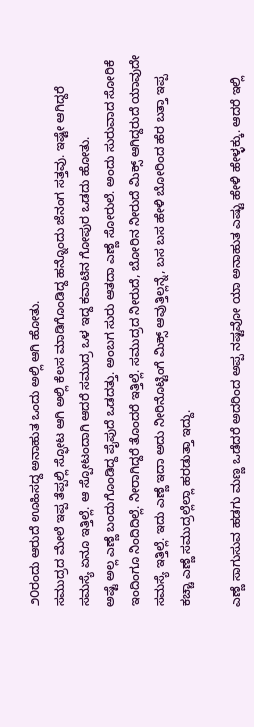೨೦ರಂದು ಆರುದೆ ಊಹಿಸದ್ದ ಅನಾಹುತ ಒಂದು ಅಲ್ಲಿ ಆಗಿ ಹೋತು.
ಸಮುದ್ರದ ಮೇಲೆ ಇಪ್ಪ ತೆಪ್ಪಲ್ಲಿ ಸ್ಫೋಟ ಆಗಿ ಅಲ್ಲಿ ಕೆಲಸ ಮಾಡಿಗೊಂಡಿದ್ದ ಹನ್ನೊಂದು ಜೆನಂಗ ಸತ್ತವು. ಇಷ್ಟೇ ಆಗಿದ್ದರೆ ಸಮಸ್ಯೆ ಏನೂ ಇತ್ತಿಲ್ಲೆ. ಆ ಸ್ಪೋಟಂದಾಗಿ ಆದರೆ ಸಮುದ್ರ ಒಳ ಇದ್ದ ಕವಾಟಿನ ಗೋಪುರ ಒಡದು ಹೋತು.
ಅಷ್ಟೆ ಅಲ್ಲ ಎಣ್ಣೆ ಬಂದುಗೊಂಡಿದ್ದ ಪೈಪುದೆ ಒಡದತ್ತು. ಅಂಬಗ ಸುರು ಆತದಾ ಎಣ್ಣೆ ಸೋರುಲೆ. ಅಂದು ಸುರುವಾದ ಸೋರಿಕೆ ಇಂದಿಂಗೂ ನಿಂದಿದಿಲ್ಲೆ. ನೀರಾಗಿದ್ದರೆ ತೊಂದರೆ ಇತ್ತಿಲ್ಲೆ. ಸಮುದ್ರದ ನೀರುದೆ, ಬೋರಿನ ನೀರುದೆ ಮಿಕ್ಸ್ ಆಗಿದ್ದರುದೆ ಯಾವುದೇ ಸಮಸ್ಯೆ ಇತ್ತಿಲ್ಲೆ. ಇದು ಎಣ್ಣೆ ಇದಾ ಅದು ನೀರಿನೊಟ್ಟಿಂಗೆ ಮಿಕ್ಸ್ ಆವುತ್ತಿಲ್ಲನ್ನೆ, ಬಸ ಬಸ ಹೇಳಿ ಬೋರಿಂದ ಹೆರ ಬತ್ತಾ ಇಪ್ಪ ಕಚ್ಚಾ ಎಣ್ಣೆ ಸಮುದ್ರಲ್ಲೆಲ್ಲಾ ಹರಡುತ್ತಾ ಇದ್ದು.

ಎಣ್ಣೆ ಸಾಗುಸುವ ಹಡಗು ಮಣ್ಣ ಒಡೆದರೆ ಅದರಿಂದ ಅಪ್ಪ ನಷ್ಟವೋ ಯಾ ಅನಾಹುತ ಎಷ್ಟು ಹೇಳಿ ಹೇಳ್ಳಕ್ಕು. ಆದರೆ ಇಲ್ಲಿ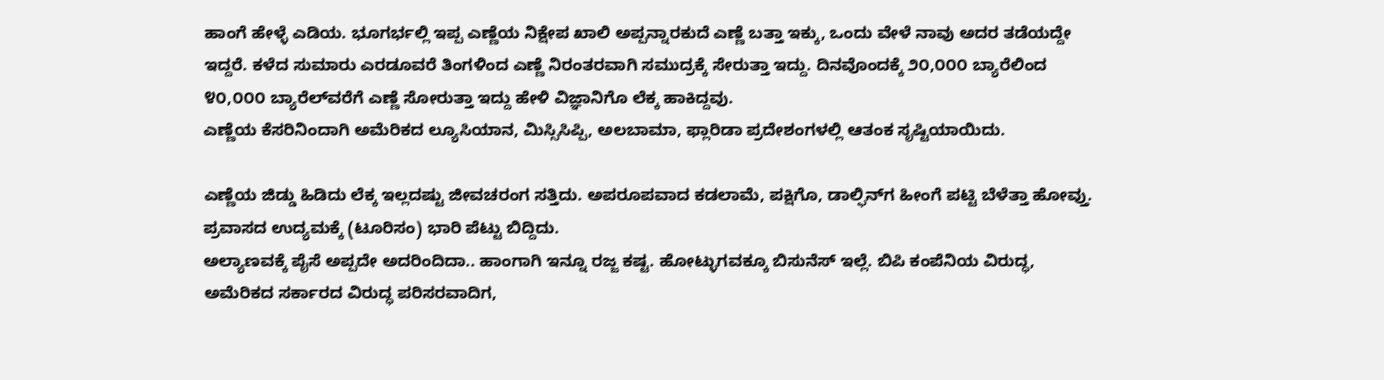ಹಾಂಗೆ ಹೇಳ್ಳೆ ಎಡಿಯ. ಭೂಗರ್ಭಲ್ಲಿ ಇಪ್ಪ ಎಣ್ಣೆಯ ನಿಕ್ಷೇಪ ಖಾಲಿ ಅಪ್ಪನ್ನಾರಕುದೆ ಎಣ್ಣೆ ಬತ್ತಾ ಇಕ್ಕು, ಒಂದು ವೇಳೆ ನಾವು ಅದರ ತಡೆಯದ್ದೇ ಇದ್ದರೆ. ಕಳೆದ ಸುಮಾರು ಎರಡೂವರೆ ತಿಂಗಳಿಂದ ಎಣ್ಣೆ ನಿರಂತರವಾಗಿ ಸಮುದ್ರಕ್ಕೆ ಸೇರುತ್ತಾ ಇದ್ದು. ದಿನವೊಂದಕ್ಕೆ ೨೦,೦೦೦ ಬ್ಯಾರೆಲಿಂದ ೪೦,೦೦೦ ಬ್ಯಾರೆಲ್‌ವರೆಗೆ ಎಣ್ಣೆ ಸೋರುತ್ತಾ ಇದ್ದು ಹೇಳಿ ವಿಜ್ಞಾನಿಗೊ ಲೆಕ್ಕ ಹಾಕಿದ್ದವು.
ಎಣ್ಣೆಯ ಕೆಸರಿನಿಂದಾಗಿ ಅಮೆರಿಕದ ಲ್ಯೂಸಿಯಾನ, ಮಿಸ್ಸಿಸಿಪ್ಪಿ, ಅಲಬಾಮಾ, ಫ್ಲಾರಿಡಾ ಪ್ರದೇಶಂಗಳಲ್ಲಿ ಆತಂಕ ಸೃಷ್ಟಿಯಾಯಿದು.

ಎಣ್ಣೆಯ ಜಿಡ್ಡು ಹಿಡಿದು ಲೆಕ್ಕ ಇಲ್ಲದಷ್ಟು ಜೀವಚರಂಗ ಸತ್ತಿದು. ಅಪರೂಪವಾದ ಕಡಲಾಮೆ, ಪಕ್ಷಿಗೊ, ಡಾಲ್ಫಿನ್‌ಗ ಹೀಂಗೆ ಪಟ್ಟಿ ಬೆಳೆತ್ತಾ ಹೋವ್ತು. ಪ್ರವಾಸದ ಉದ್ಯಮಕ್ಕೆ (ಟೂರಿಸಂ) ಭಾರಿ ಪೆಟ್ಟು ಬಿದ್ದಿದು.
ಅಲ್ಯಾಣವಕ್ಕೆ ಪೈಸೆ ಅಪ್ಪದೇ ಅದರಿಂದಿದಾ.. ಹಾಂಗಾಗಿ ಇನ್ನೂ ರಜ್ಜ ಕಷ್ಟ. ಹೋಟ್ಳುಗವಕ್ಕೂ ಬಿಸುನೆಸ್ ಇಲ್ಲೆ. ಬಿಪಿ ಕಂಪೆನಿಯ ವಿರುದ್ಧ, ಅಮೆರಿಕದ ಸರ್ಕಾರದ ವಿರುದ್ಧ ಪರಿಸರವಾದಿಗ,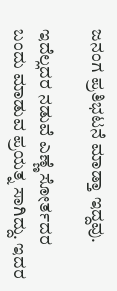ಜನಂಗ ಪ್ರತಿಭಟನೆ ಮಾಡ್ತಾ ಇದ್ದವು.

ಇದೆಲ್ಲದರ ನಡುವೆ ಎಣ್ಣೆ ಸೋರ್ತದರ ಬಂದು ಮಾಡುವ ಪ್ರಯತ್ನ ಸಾಗಿದ್ದು. ಇದರ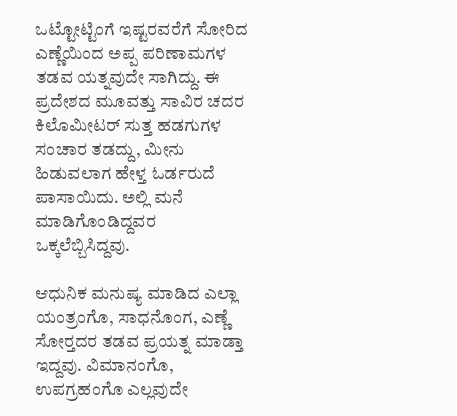ಒಟ್ಟೋಟ್ಟಿಂಗೆ ಇಷ್ಟರವರೆಗೆ ಸೋರಿದ ಎಣ್ಣೆಯಿಂದ ಅಪ್ಪ ಪರಿಣಾಮಗಳ ತಡವ ಯತ್ನವುದೇ ಸಾಗಿದ್ದು. ಈ ಪ್ರದೇಶದ ಮೂವತ್ತು ಸಾವಿರ ಚದರ ಕಿಲೊಮೀಟರ್ ಸುತ್ತ ಹಡಗುಗಳ ಸಂಚಾರ ತಡದ್ದು, ಮೀನು ಹಿಡುವಲಾಗ ಹೇಳ್ತ ಓರ್ಡರುದೆ ಪಾಸಾಯಿದು. ಅಲ್ಲಿ ಮನೆ ಮಾಡಿಗೊಂಡಿದ್ದವರ ಒಕ್ಕಲೆಬ್ಬಿಸಿದ್ದವು.

ಆಧುನಿಕ ಮನುಷ್ಯ ಮಾಡಿದ ಎಲ್ಲಾ ಯಂತ್ರಂಗೊ, ಸಾಧನೊಂಗ, ಎಣ್ಣೆ ಸೋರ‍್ತದರ ತಡವ ಪ್ರಯತ್ನ ಮಾಡ್ತಾ ಇದ್ದವು. ವಿಮಾನಂಗೊ, ಉಪಗ್ರಹಂಗೊ ಎಲ್ಲವುದೇ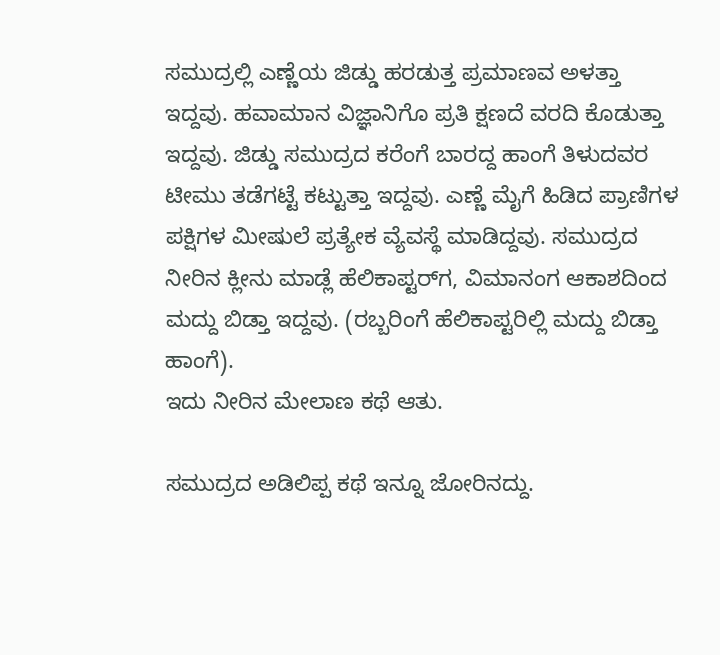ಸಮುದ್ರಲ್ಲಿ ಎಣ್ಣೆಯ ಜಿಡ್ಡು ಹರಡುತ್ತ ಪ್ರಮಾಣವ ಅಳತ್ತಾ ಇದ್ದವು. ಹವಾಮಾನ ವಿಜ್ಞಾನಿಗೊ ಪ್ರತಿ ಕ್ಷಣದೆ ವರದಿ ಕೊಡುತ್ತಾ ಇದ್ದವು. ಜಿಡ್ಡು ಸಮುದ್ರದ ಕರೆಂಗೆ ಬಾರದ್ದ ಹಾಂಗೆ ತಿಳುದವರ ಟೀಮು ತಡೆಗಟ್ಟೆ ಕಟ್ಟುತ್ತಾ ಇದ್ದವು. ಎಣ್ಣೆ ಮೈಗೆ ಹಿಡಿದ ಪ್ರಾಣಿಗಳ ಪಕ್ಷಿಗಳ ಮೀಷುಲೆ ಪ್ರತ್ಯೇಕ ವ್ಯೆವಸ್ಥೆ ಮಾಡಿದ್ದವು. ಸಮುದ್ರದ ನೀರಿನ ಕ್ಲೀನು ಮಾಡ್ಲೆ ಹೆಲಿಕಾಪ್ಟರ್‌ಗ, ವಿಮಾನಂಗ ಆಕಾಶದಿಂದ ಮದ್ದು ಬಿಡ್ತಾ ಇದ್ದವು. (ರಬ್ಬರಿಂಗೆ ಹೆಲಿಕಾಪ್ಟರಿಲ್ಲಿ ಮದ್ದು ಬಿಡ್ತಾ ಹಾಂಗೆ).
ಇದು ನೀರಿನ ಮೇಲಾಣ ಕಥೆ ಆತು.

ಸಮುದ್ರದ ಅಡಿಲಿಪ್ಪ ಕಥೆ ಇನ್ನೂ ಜೋರಿನದ್ದು.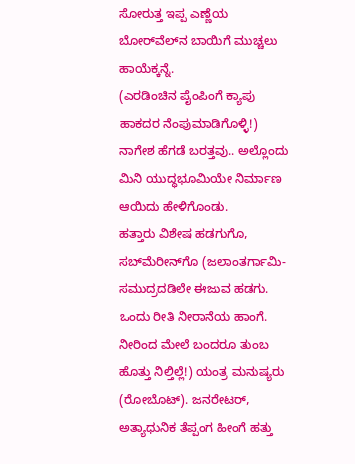ಸೋರುತ್ತ ಇಪ್ಪ ಎಣ್ಣೆಯ ಬೋರ್‌ವೆಲ್‌ನ ಬಾಯಿಗೆ ಮುಚ್ಚಲು ಹಾಯೆಕ್ಕನ್ನೆ.
(ಎರಡಿಂಚಿನ ಪೈಂಪಿಂಗೆ ಕ್ಯಾಪು ಹಾಕದರ ನೆಂಪುಮಾಡಿಗೊಳ್ಳಿ!) ನಾಗೇಶ ಹೆಗಡೆ ಬರತ್ತವು.. ಅಲ್ಲೊಂದು ಮಿನಿ ಯುದ್ಧಭೂಮಿಯೇ ನಿರ್ಮಾಣ ಆಯಿದು ಹೇಳಿಗೊಂಡು.
ಹತ್ತಾರು ವಿಶೇಷ ಹಡಗುಗೊ, ಸಬ್‌ಮೆರೀನ್‌ಗೊ (ಜಲಾಂತರ್ಗಾಮಿ-ಸಮುದ್ರದಡಿಲೇ ಈಜುವ ಹಡಗು. ಒಂದು ರೀತಿ ನೀರಾನೆಯ ಹಾಂಗೆ. ನೀರಿಂದ ಮೇಲೆ ಬಂದರೂ ತುಂಬ ಹೊತ್ತು ನಿಲ್ತಿಲ್ಲೆ!) ಯಂತ್ರ ಮನುಷ್ಯರು (ರೋಬೊಟ್). ಜನರೇಟರ್, ಅತ್ಯಾಧುನಿಕ ತೆಪ್ಪಂಗ ಹೀಂಗೆ ಹತ್ತು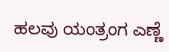ಹಲವು ಯಂತ್ರಂಗ ಎಣ್ಣೆ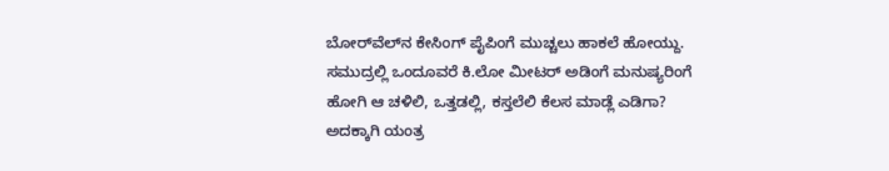ಬೋರ್‌ವೆಲ್‌ನ ಕೇಸಿಂಗ್ ಪೈಪಿಂಗೆ ಮುಚ್ಚಲು ಹಾಕಲೆ ಹೋಯ್ದು.
ಸಮುದ್ರಲ್ಲಿ ಒಂದೂವರೆ ಕಿ.ಲೋ ಮೀಟರ್ ಅಡಿಂಗೆ ಮನುಷ್ಯರಿಂಗೆ ಹೋಗಿ ಆ ಚಳಿಲಿ, ಒತ್ತಡಲ್ಲಿ, ಕಸ್ತಲೆಲಿ ಕೆಲಸ ಮಾಡ್ಲೆ ಎಡಿಗಾ? ಅದಕ್ಕಾಗಿ ಯಂತ್ರ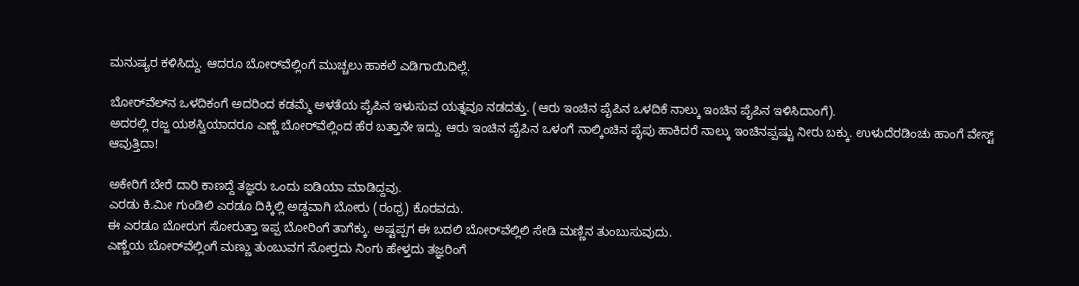ಮನುಷ್ಯರ ಕಳಿಸಿದ್ದು. ಆದರೂ ಬೋರ್‌ವೆಲ್ಲಿಂಗೆ ಮುಚ್ಚಲು ಹಾಕಲೆ ಎಡಿಗಾಯಿದಿಲ್ಲೆ.

ಬೋರ್‌ವೆಲ್‌ನ ಒಳದಿಕಂಗೆ ಅದರಿಂದ ಕಡಮ್ಮೆ ಅಳತೆಯ ಪೈಪಿನ ಇಳುಸುವ ಯತ್ನವೂ ನಡದತ್ತು. (ಆರು ಇಂಚಿನ ಪೈಪಿನ ಒಳದಿಕೆ ನಾಲ್ಕು ಇಂಚಿನ ಪೈಪಿನ ಇಳಿಸಿದಾಂಗೆ).
ಅದರಲ್ಲಿ ರಜ್ಜ ಯಶಸ್ವಿಯಾದರೂ ಎಣ್ಣೆ ಬೋರ್‌ವೆಲ್ಲಿಂದ ಹೆರ ಬತ್ತಾನೇ ಇದ್ದು. ಆರು ಇಂಚಿನ ಪೈಪಿನ ಒಳಂಗೆ ನಾಲ್ಕಿಂಚಿನ ಪೈಪು ಹಾಕಿದರೆ ನಾಲ್ಕು ಇಂಚಿನಪ್ಪಷ್ಟು ನೀರು ಬಕ್ಕು. ಉಳುದೆರಡಿಂಚು ಹಾಂಗೆ ವೇಸ್ಟ್ ಆವುತ್ತಿದಾ!

ಅಕೇರಿಗೆ ಬೇರೆ ದಾರಿ ಕಾಣದ್ದೆ ತಜ್ಞರು ಒಂದು ಐಡಿಯಾ ಮಾಡಿದ್ದವು.
ಎರಡು ಕಿ.ಮೀ ಗುಂಡಿಲಿ ಎರಡೂ ದಿಕ್ಕಿಲ್ಲಿ ಅಡ್ಡವಾಗಿ ಬೋರು (ರಂಧ್ರ) ಕೊರವದು.
ಈ ಎರಡೂ ಬೋರುಗ ಸೋರುತ್ತಾ ಇಪ್ಪ ಬೋರಿಂಗೆ ತಾಗೆಕ್ಕು. ಅಷ್ಟಪ್ಪಗ ಈ ಬದಲಿ ಬೋರ್‌ವೆಲ್ಲಿಲಿ ಸೇಡಿ ಮಣ್ಣಿನ ತುಂಬುಸುವುದು.
ಎಣ್ಣೆಯ ಬೋರ್‌ವೆಲ್ಲಿಂಗೆ ಮಣ್ಣು ತುಂಬುವಗ ಸೋರ‍್ತದು ನಿಂಗು ಹೇಳ್ತದು ತಜ್ಞರಿಂಗೆ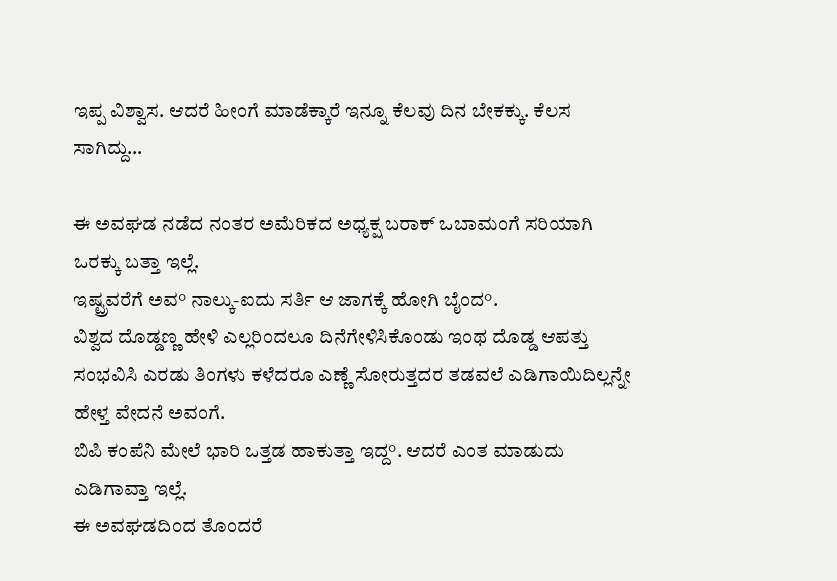ಇಪ್ಪ ವಿಶ್ವಾಸ. ಆದರೆ ಹೀಂಗೆ ಮಾಡೆಕ್ಕಾರೆ ಇನ್ನೂ ಕೆಲವು ದಿನ ಬೇಕಕ್ಕು. ಕೆಲಸ ಸಾಗಿದ್ದು…

ಈ ಅವಘಡ ನಡೆದ ನಂತರ ಅಮೆರಿಕದ ಅಧ್ಯಕ್ಷ ಬರಾಕ್ ಒಬಾಮಂಗೆ ಸರಿಯಾಗಿ ಒರಕ್ಕು ಬತ್ತಾ ಇಲ್ಲೆ.
ಇಷ್ಟ್ರವರೆಗೆ ಅವ° ನಾಲ್ಕು-ಐದು ಸರ್ತಿ ಆ ಜಾಗಕ್ಕೆ ಹೋಗಿ ಬೈಂದ°.
ವಿಶ್ವದ ದೊಡ್ಡಣ್ಣ ಹೇಳಿ ಎಲ್ಲರಿಂದಲೂ ದಿನೆಗೇಳಿಸಿಕೊಂಡು ಇಂಥ ದೊಡ್ಡ ಆಪತ್ತು ಸಂಭವಿಸಿ ಎರಡು ತಿಂಗಳು ಕಳೆದರೂ ಎಣ್ಣೆ ಸೋರುತ್ತದರ ತಡವಲೆ ಎಡಿಗಾಯಿದಿಲ್ಲನ್ನೇ ಹೇಳ್ತ ವೇದನೆ ಅವಂಗೆ.
ಬಿಪಿ ಕಂಪೆನಿ ಮೇಲೆ ಭಾರಿ ಒತ್ತಡ ಹಾಕುತ್ತಾ ಇದ್ದ°. ಆದರೆ ಎಂತ ಮಾಡುದು ಎಡಿಗಾವ್ತಾ ಇಲ್ಲೆ.
ಈ ಅವಘಡದಿಂದ ತೊಂದರೆ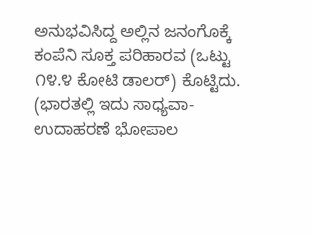ಅನುಭವಿಸಿದ್ದ ಅಲ್ಲಿನ ಜನಂಗೊಕ್ಕೆ ಕಂಪೆನಿ ಸೂಕ್ತ ಪರಿಹಾರವ (ಒಟ್ಟು ೧೪.೪ ಕೋಟಿ ಡಾಲರ್) ಕೊಟ್ಟಿದು. (ಭಾರತಲ್ಲಿ ಇದು ಸಾಧ್ಯವಾ-ಉದಾಹರಣೆ ಭೋಪಾಲ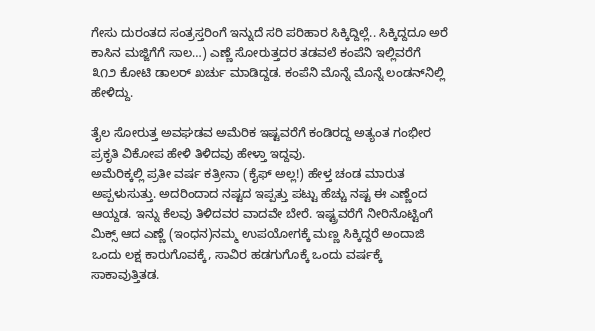ಗೇಸು ದುರಂತದ ಸಂತ್ರಸ್ತರಿಂಗೆ ಇನ್ನುದೆ ಸರಿ ಪರಿಹಾರ ಸಿಕ್ಕಿದ್ದಿಲ್ಲೆ.. ಸಿಕ್ಕಿದ್ದದೂ ಅರೆ ಕಾಸಿನ ಮಜ್ಜಿಗೆಗೆ ಸಾಲ…) ಎಣ್ಣೆ ಸೋರುತ್ತದರ ತಡವಲೆ ಕಂಪೆನಿ ಇಲ್ಲಿವರೆಗೆ ೩೧೨ ಕೋಟಿ ಡಾಲರ್ ಖರ್ಚು ಮಾಡಿದ್ದಡ. ಕಂಪೆನಿ ಮೊನ್ನೆ ಮೊನ್ನೆ ಲಂಡನ್‌ನಿಲ್ಲಿ ಹೇಳಿದ್ದು.

ತೈಲ ಸೋರುತ್ತ ಅವಘಡವ ಅಮೆರಿಕ ಇಷ್ಟವರೆಗೆ ಕಂಡಿರದ್ದ ಅತ್ಯಂತ ಗಂಭೀರ ಪ್ರಕೃತಿ ವಿಕೋಪ ಹೇಳಿ ತಿಳಿದವು ಹೇಳ್ತಾ ಇದ್ದವು.
ಅಮೆರಿಕ್ಕಲ್ಲಿ ಪ್ರತೀ ವರ್ಷ ಕತ್ರೀನಾ (ಕೈಫ್ ಅಲ್ಲ!) ಹೇಳ್ತ ಚಂಡ ಮಾರುತ ಅಪ್ಪಳುಸುತ್ತು. ಅದರಿಂದಾದ ನಷ್ಟದ ಇಪ್ಪತ್ತು ಪಟ್ಟು ಹೆಚ್ಚು ನಷ್ಟ ಈ ಎಣ್ಣೆಂದ ಆಯ್ದಡ. ಇನ್ನು ಕೆಲವು ತಿಳಿದವರ ವಾದವೇ ಬೇರೆ. ಇಷ್ಟ್ರವರೆಗೆ ನೀರಿನೊಟ್ಟಿಂಗೆ ಮಿಕ್ಸ್ ಆದ ಎಣ್ಣೆ (ಇಂಧನ)ನಮ್ಮ ಉಪಯೋಗಕ್ಕೆ ಮಣ್ಣ ಸಿಕ್ಕಿದ್ದರೆ ಅಂದಾಜಿ ಒಂದು ಲಕ್ಷ ಕಾರುಗೊವಕ್ಕೆ, ಸಾವಿರ ಹಡಗುಗೊಕ್ಕೆ ಒಂದು ವರ್ಷಕ್ಕೆ ಸಾಕಾವುತ್ತಿತಡ.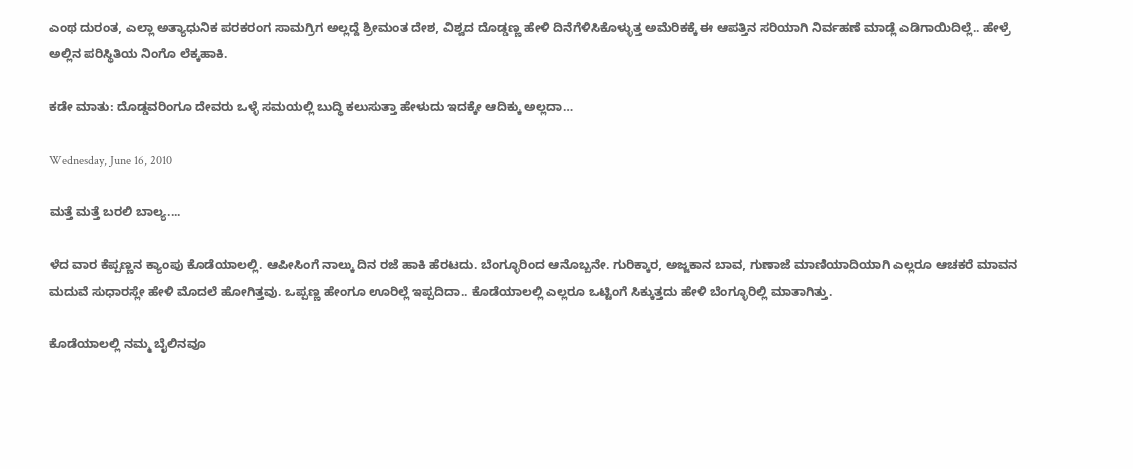ಎಂಥ ದುರಂತ, ಎಲ್ಲಾ ಅತ್ಯಾಧುನಿಕ ಪರಕರಂಗ ಸಾಮಗ್ರಿಗ ಅಲ್ಲದ್ದೆ ಶ್ರೀಮಂತ ದೇಶ, ವಿಶ್ವದ ದೊಡ್ಡಣ್ಣ ಹೇಳಿ ದಿನೆಗೆಳಿಸಿಕೊಳ್ಳುತ್ತ ಅಮೆರಿಕಕ್ಕೆ ಈ ಆಪತ್ತಿನ ಸರಿಯಾಗಿ ನಿರ್ವಹಣೆ ಮಾಡ್ಲೆ ಎಡಿಗಾಯಿದಿಲ್ಲೆ.. ಹೇಳ್ರೆ ಅಲ್ಲಿನ ಪರಿಸ್ಥಿತಿಯ ನಿಂಗೊ ಲೆಕ್ಕಹಾಕಿ.

ಕಡೇ ಮಾತು: ದೊಡ್ಡವರಿಂಗೂ ದೇವರು ಒಳ್ಳೆ ಸಮಯಲ್ಲಿ ಬುದ್ಧಿ ಕಲುಸುತ್ತಾ ಹೇಳುದು ಇದಕ್ಕೇ ಆದಿಕ್ಕು ಅಲ್ಲದಾ…

Wednesday, June 16, 2010

ಮತ್ತೆ ಮತ್ತೆ ಬರಲಿ ಬಾಲ್ಯ....

ಳೆದ ವಾರ ಕೆಪ್ಪಣ್ಣನ ಕ್ಯಾಂಪು ಕೊಡೆಯಾಲಲ್ಲಿ. ಆಪೀಸಿಂಗೆ ನಾಲ್ಕು ದಿನ ರಜೆ ಹಾಕಿ ಹೆರಟದು. ಬೆಂಗ್ಳೂರಿಂದ ಆನೊಬ್ಬನೇ. ಗುರಿಕ್ಕಾರ, ಅಜ್ಜಕಾನ ಬಾವ, ಗುಣಾಜೆ ಮಾಣಿಯಾದಿಯಾಗಿ ಎಲ್ಲರೂ ಆಚಕರೆ ಮಾವನ ಮದುವೆ ಸುಧಾರಸ್ಲೇ ಹೇಳಿ ಮೊದಲೆ ಹೋಗಿತ್ತವು. ಒಪ್ಪಣ್ಣ ಹೇಂಗೂ ಊರಿಲ್ಲೆ ಇಪ್ಪದಿದಾ.. ಕೊಡೆಯಾಲಲ್ಲಿ ಎಲ್ಲರೂ ಒಟ್ಟಿಂಗೆ ಸಿಕ್ಕುತ್ತದು ಹೇಳಿ ಬೆಂಗ್ಳೂರಿಲ್ಲಿ ಮಾತಾಗಿತ್ತು.

ಕೊಡೆಯಾಲಲ್ಲಿ ನಮ್ಮ ಬೈಲಿನವೂ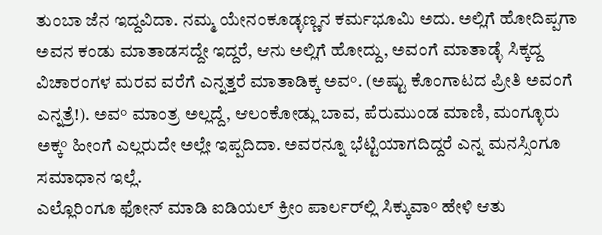ತುಂಬಾ ಜೆನ ಇದ್ದವಿದಾ. ನಮ್ಮ ಯೇನಂಕೂಡ್ಳಣ್ಣನ ಕರ್ಮಭೂಮಿ ಅದು. ಅಲ್ಲಿಗೆ ಹೋದಿಪ್ಪಗಾ ಅವನ ಕಂಡು ಮಾತಾಡಸದ್ದೇ ಇದ್ದರೆ, ಆನು ಅಲ್ಲಿಗೆ ಹೋದ್ದು, ಅವಂಗೆ ಮಾತಾಡ್ಳೆ ಸಿಕ್ಕದ್ದ ವಿಚಾರಂಗಳ ಮರವ ವರೆಗೆ ಎನ್ನತ್ತರೆ ಮಾತಾಡಿಕ್ಕ ಅವ°. (ಅಷ್ಟು ಕೊಂಗಾಟದ ಪ್ರೀತಿ ಅವಂಗೆ ಎನ್ನತ್ರೆ!). ಅವ° ಮಾಂತ್ರ ಅಲ್ಲದ್ದೆ, ಆಲಂಕೋಡ್ಲು ಬಾವ, ಪೆರುಮುಂಡ ಮಾಣಿ, ಮಂಗ್ಳೂರು ಅಕ್ಕ° ಹೀಂಗೆ ಎಲ್ಲರುದೇ ಅಲ್ಲೇ ಇಪ್ಪದಿದಾ. ಅವರನ್ನೂ ಭೆಟ್ಟಿಯಾಗದಿದ್ದರೆ ಎನ್ನ ಮನಸ್ಸಿಂಗೂ ಸಮಾಧಾನ ಇಲ್ಲೆ.
ಎಲ್ಲೊರಿಂಗೂ ಫೋನ್ ಮಾಡಿ ಐಡಿಯಲ್ ಕ್ರೀಂ ಪಾರ್ಲರ್‌ಲ್ಲಿ ಸಿಕ್ಕುವಾ° ಹೇಳಿ ಆತು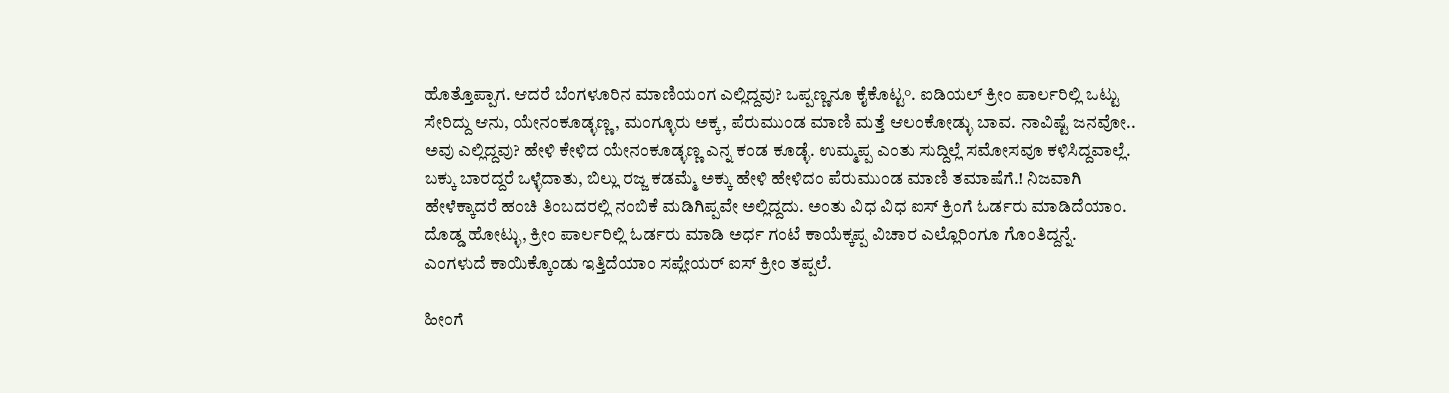ಹೊತ್ತೊಪ್ಪಾಗ. ಆದರೆ ಬೆಂಗಳೂರಿನ ಮಾಣಿಯಂಗ ಎಲ್ಲಿದ್ದವು? ಒಪ್ಪಣ್ಣನೂ ಕೈಕೊಟ್ಟ°. ಐಡಿಯಲ್ ಕ್ರೀಂ ಪಾರ್ಲರಿಲ್ಲಿ ಒಟ್ಟು ಸೇರಿದ್ದು ಆನು, ಯೇನಂಕೂಡ್ಳಣ್ಣ, ಮಂಗ್ಳೂರು ಅಕ್ಕ, ಪೆರುಮುಂಡ ಮಾಣಿ ಮತ್ತೆ ಆಲಂಕೋಡ್ಳು ಬಾವ. ನಾವಿಷ್ಟೆ ಜನವೋ.. ಅವು ಎಲ್ಲಿದ್ದವು? ಹೇಳಿ ಕೇಳಿದ ಯೇನಂಕೂಡ್ಳಣ್ಣ ಎನ್ನ ಕಂಡ ಕೂಡ್ಳೆ. ಉಮ್ಮಪ್ಪ ಎಂತು ಸುದ್ದಿಲ್ಲೆ ಸಮೋಸವೂ ಕಳಿಸಿದ್ದವಾಲ್ಲೆ. ಬಕ್ಕು ಬಾರದ್ದರೆ ಒಳ್ಳೆದಾತು, ಬಿಲ್ಲು ರಜ್ಜ ಕಡಮ್ಮೆ ಅಕ್ಕು ಹೇಳಿ ಹೇಳಿದಂ ಪೆರುಮುಂಡ ಮಾಣಿ ತಮಾಷೆಗೆ.! ನಿಜವಾಗಿ ಹೇಳೆಕ್ಕಾದರೆ ಹಂಚಿ ತಿಂಬದರಲ್ಲಿ ನಂಬಿಕೆ ಮಡಿಗಿಪ್ಪವೇ ಅಲ್ಲಿದ್ದದು. ಅಂತು ವಿಧ ವಿಧ ಐಸ್ ಕ್ರಿಂಗೆ ಓರ್ಡರು ಮಾಡಿದೆಯಾಂ. ದೊಡ್ಡ ಹೋಟ್ಳು, ಕ್ರೀಂ ಪಾರ್ಲರಿಲ್ಲಿ ಓರ್ಡರು ಮಾಡಿ ಅರ್ಧ ಗಂಟೆ ಕಾಯೆಕ್ಕಪ್ಪ ವಿಚಾರ ಎಲ್ಲೊರಿಂಗೂ ಗೊಂತಿದ್ದನ್ನೆ. ಎಂಗಳುದೆ ಕಾಯಿಕ್ಕೊಂಡು ಇತ್ತಿದೆಯಾಂ ಸಪ್ಲೇಯರ್ ಐಸ್ ಕ್ರೀಂ ತಪ್ಪಲೆ.

ಹೀಂಗೆ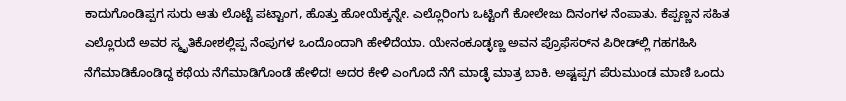ಕಾದುಗೊಂಡಿಪ್ಪಗ ಸುರು ಆತು ಲೊಟ್ಟೆ ಪಟ್ಟಾಂಗ, ಹೊತ್ತು ಹೋಯೆಕ್ಕನ್ನೇ. ಎಲ್ಲೊರಿಂಗು ಒಟ್ಟಿಂಗೆ ಕೋಲೇಜು ದಿನಂಗಳ ನೆಂಪಾತು. ಕೆಪ್ಪಣ್ಣನ ಸಹಿತ ಎಲ್ಲೊರುದೆ ಅವರ ಸ್ಮೃತಿಕೋಶಲ್ಲಿಪ್ಪ ನೆಂಪುಗಳ ಒಂದೊಂದಾಗಿ ಹೇಳಿದೆಯಾ. ಯೇನಂಕೂಡ್ಳಣ್ಣ ಅವನ ಪ್ರೊಫೆಸರ್‌ನ ಪಿರೀಡ್‌ಲ್ಲಿ ಗಹಗಹಿಸಿ ನೆಗೆಮಾಡಿಕೊಂಡಿದ್ದ ಕಥೆಯ ನೆಗೆಮಾಡಿಗೊಂಡೆ ಹೇಳಿದ! ಅದರ ಕೇಳಿ ಎಂಗೊದೆ ನೆಗೆ ಮಾಡ್ಳೆ ಮಾತ್ರ ಬಾಕಿ. ಅಷ್ಟಪ್ಪಗ ಪೆರುಮುಂಡ ಮಾಣಿ ಒಂದು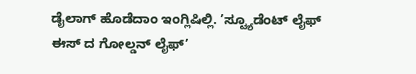ಡೈಲಾಗ್ ಹೊಡೆದಾಂ ಇಂಗ್ಲಿಷಿಲ್ಲಿ. ’ಸ್ಟ್ಯೂಡೆಂಟ್ ಲೈಫ್ ಈಸ್ ದ ಗೋಲ್ಡನ್ ಲೈಫ್’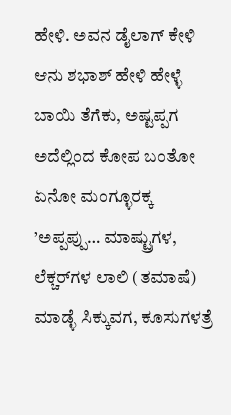ಹೇಳಿ. ಅವನ ಡೈಲಾಗ್ ಕೇಳಿ ಆನು ಶಭಾಶ್ ಹೇಳಿ ಹೇಳ್ಳೆ ಬಾಯಿ ತೆಗೆಕು, ಅಷ್ಟಪ್ಪಗ ಅದೆಲ್ಲಿಂದ ಕೋಪ ಬಂತೋ ಏನೋ ಮಂಗ್ಳೂರಕ್ಕ ’ಅಪ್ಪಪ್ಪು… ಮಾಷ್ಟ್ರುಗಳ, ಲೆಕ್ಚರ್‌ಗಳ ಲಾಲಿ (ತಮಾಷೆ) ಮಾಡ್ಳೆ ಸಿಕ್ಕುವಗ, ಕೂಸುಗಳತ್ರೆ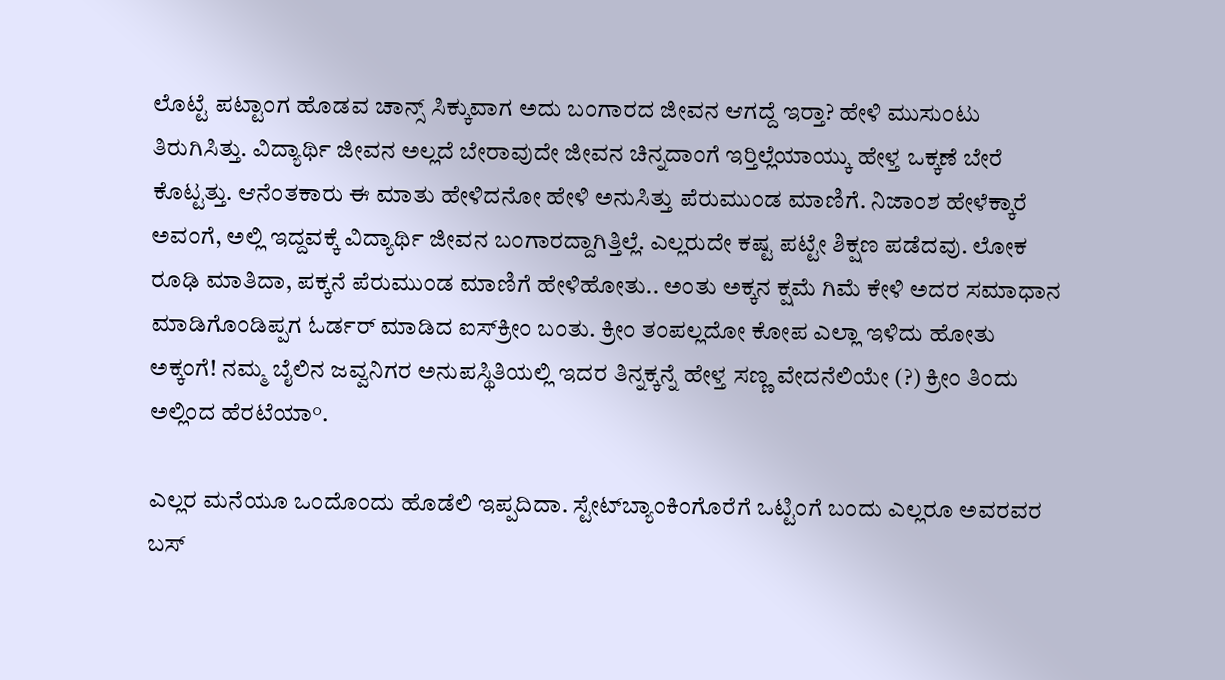ಲೊಟ್ಟೆ ಪಟ್ಟಾಂಗ ಹೊಡವ ಚಾನ್ಸ್ ಸಿಕ್ಕುವಾಗ ಅದು ಬಂಗಾರದ ಜೀವನ ಆಗದ್ದೆ ಇರ‍್ತಾ? ಹೇಳಿ ಮುಸುಂಟು ತಿರುಗಿಸಿತ್ತು. ವಿದ್ಯಾರ್ಥಿ ಜೀವನ ಅಲ್ಲದೆ ಬೇರಾವುದೇ ಜೀವನ ಚಿನ್ನದಾಂಗೆ ಇರ‍್ತಿಲ್ಲೆಯಾಯ್ಕು ಹೇಳ್ತ ಒಕ್ಕಣೆ ಬೇರೆ ಕೊಟ್ಟತ್ತು. ಆನೆಂತಕಾರು ಈ ಮಾತು ಹೇಳಿದನೋ ಹೇಳಿ ಅನುಸಿತ್ತು ಪೆರುಮುಂಡ ಮಾಣಿಗೆ. ನಿಜಾಂಶ ಹೇಳೆಕ್ಕಾರೆ ಅವಂಗೆ, ಅಲ್ಲಿ ಇದ್ದವಕ್ಕೆ ವಿದ್ಯಾರ್ಥಿ ಜೀವನ ಬಂಗಾರದ್ದಾಗಿತ್ತಿಲ್ಲೆ. ಎಲ್ಲರುದೇ ಕಷ್ಟ ಪಟ್ಟೇ ಶಿಕ್ಷಣ ಪಡೆದವು. ಲೋಕ ರೂಢಿ ಮಾತಿದಾ, ಪಕ್ಕನೆ ಪೆರುಮುಂಡ ಮಾಣಿಗೆ ಹೇಳಿಹೋತು.. ಅಂತು ಅಕ್ಕನ ಕ್ಷಮೆ ಗಿಮೆ ಕೇಳಿ ಅದರ ಸಮಾಧಾನ ಮಾಡಿಗೊಂಡಿಪ್ಪಗ ಓರ್ಡರ್ ಮಾಡಿದ ಐಸ್‌ಕ್ರೀಂ ಬಂತು. ಕ್ರೀಂ ತಂಪಲ್ಲದೋ ಕೋಪ ಎಲ್ಲಾ ಇಳಿದು ಹೋತು ಅಕ್ಕಂಗೆ! ನಮ್ಮ ಬೈಲಿನ ಜವ್ವನಿಗರ ಅನುಪಸ್ಥಿತಿಯಲ್ಲಿ ಇದರ ತಿನ್ನಕ್ಕನ್ನೆ ಹೇಳ್ತ ಸಣ್ಣ ವೇದನೆಲಿಯೇ (?) ಕ್ರೀಂ ತಿಂದು ಅಲ್ಲಿಂದ ಹೆರಟೆಯಾ°.

ಎಲ್ಲರ ಮನೆಯೂ ಒಂದೊಂದು ಹೊಡೆಲಿ ಇಪ್ಪದಿದಾ. ಸ್ಟೇಟ್‌ಬ್ಯಾಂಕಿಂಗೊರೆಗೆ ಒಟ್ಟಿಂಗೆ ಬಂದು ಎಲ್ಲರೂ ಅವರವರ ಬಸ್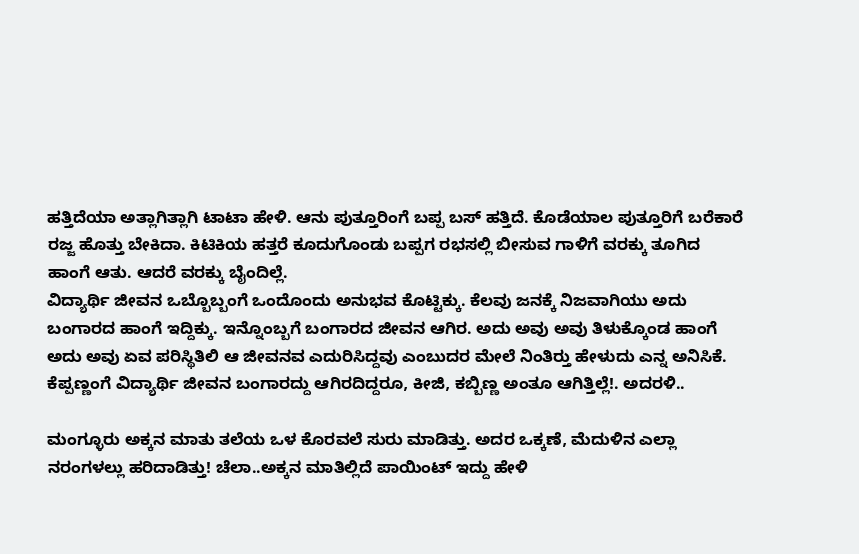ಹತ್ತಿದೆಯಾ ಅತ್ಲಾಗಿತ್ಲಾಗಿ ಟಾಟಾ ಹೇಳಿ. ಆನು ಪುತ್ತೂರಿಂಗೆ ಬಪ್ಪ ಬಸ್ ಹತ್ತಿದೆ. ಕೊಡೆಯಾಲ ಪುತ್ತೂರಿಗೆ ಬರೆಕಾರೆ ರಜ್ಜ ಹೊತ್ತು ಬೇಕಿದಾ. ಕಿಟಿಕಿಯ ಹತ್ತರೆ ಕೂದುಗೊಂಡು ಬಪ್ಪಗ ರಭಸಲ್ಲಿ ಬೀಸುವ ಗಾಳಿಗೆ ವರಕ್ಕು ತೂಗಿದ ಹಾಂಗೆ ಆತು. ಆದರೆ ವರಕ್ಕು ಬೈಂದಿಲ್ಲೆ.
ವಿದ್ಯಾರ್ಥಿ ಜೀವನ ಒಬ್ಬೊಬ್ಬಂಗೆ ಒಂದೊಂದು ಅನುಭವ ಕೊಟ್ಟಿಕ್ಕು. ಕೆಲವು ಜನಕ್ಕೆ ನಿಜವಾಗಿಯು ಅದು ಬಂಗಾರದ ಹಾಂಗೆ ಇದ್ದಿಕ್ಕು. ಇನ್ನೊಂಬ್ಬಗೆ ಬಂಗಾರದ ಜೀವನ ಆಗಿರ. ಅದು ಅವು ಅವು ತಿಳುಕ್ಕೊಂಡ ಹಾಂಗೆ ಅದು ಅವು ಏವ ಪರಿಸ್ಥಿತಿಲಿ ಆ ಜೀವನವ ಎದುರಿಸಿದ್ದವು ಎಂಬುದರ ಮೇಲೆ ನಿಂತಿರ‍್ತು ಹೇಳುದು ಎನ್ನ ಅನಿಸಿಕೆ. ಕೆಪ್ಪಣ್ಣಂಗೆ ವಿದ್ಯಾರ್ಥಿ ಜೀವನ ಬಂಗಾರದ್ದು ಆಗಿರದಿದ್ದರೂ, ಕೀಜಿ, ಕಬ್ಬಿಣ್ಣ ಅಂತೂ ಆಗಿತ್ತಿಲ್ಲೆ!. ಅದರಳಿ..

ಮಂಗ್ಳೂರು ಅಕ್ಕನ ಮಾತು ತಲೆಯ ಒಳ ಕೊರವಲೆ ಸುರು ಮಾಡಿತ್ತು. ಅದರ ಒಕ್ಕಣೆ, ಮೆದುಳಿನ ಎಲ್ಲಾ ನರಂಗಳಲ್ಲು ಹರಿದಾಡಿತ್ತು! ಚೆಲಾ..ಅಕ್ಕನ ಮಾತಿಲ್ಲಿದೆ ಪಾಯಿಂಟ್ ಇದ್ದು ಹೇಳಿ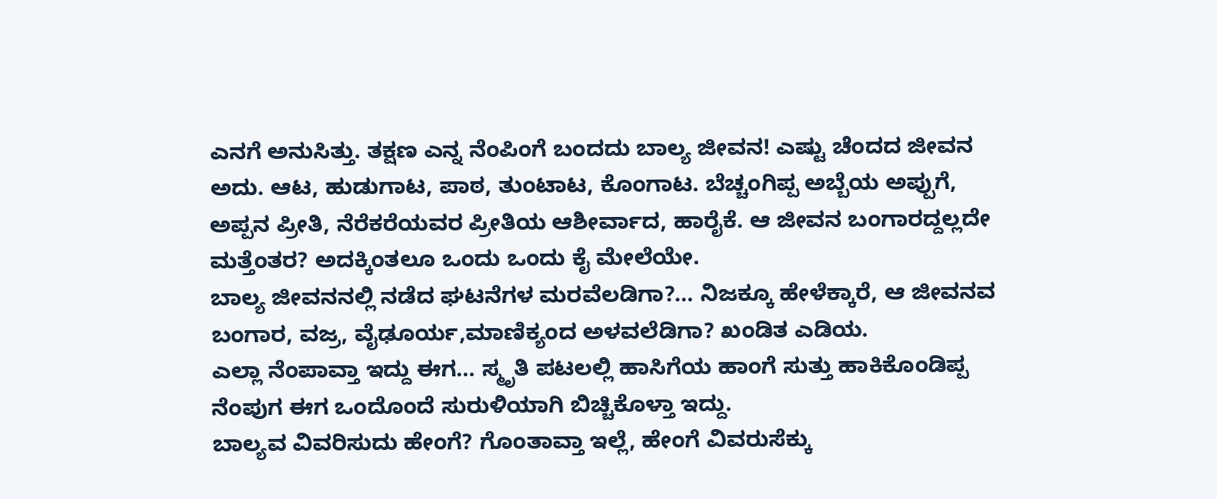ಎನಗೆ ಅನುಸಿತ್ತು. ತಕ್ಷಣ ಎನ್ನ ನೆಂಪಿಂಗೆ ಬಂದದು ಬಾಲ್ಯ ಜೀವನ! ಎಷ್ಟು ಚೆಂದದ ಜೀವನ ಅದು. ಆಟ, ಹುಡುಗಾಟ, ಪಾಠ, ತುಂಟಾಟ, ಕೊಂಗಾಟ. ಬೆಚ್ಚಂಗಿಪ್ಪ ಅಬ್ಬೆಯ ಅಪ್ಪುಗೆ, ಅಪ್ಪನ ಪ್ರೀತಿ, ನೆರೆಕರೆಯವರ ಪ್ರೀತಿಯ ಆಶೀರ್ವಾದ, ಹಾರೈಕೆ. ಆ ಜೀವನ ಬಂಗಾರದ್ದಲ್ಲದೇ ಮತ್ತೆಂತರ? ಅದಕ್ಕಿಂತಲೂ ಒಂದು ಒಂದು ಕೈ ಮೇಲೆಯೇ.
ಬಾಲ್ಯ ಜೀವನನಲ್ಲಿ ನಡೆದ ಘಟನೆಗಳ ಮರವೆಲಡಿಗಾ?… ನಿಜಕ್ಕೂ ಹೇಳೆಕ್ಕಾರೆ, ಆ ಜೀವನವ ಬಂಗಾರ, ವಜ್ರ, ವೈಢೂರ್ಯ,ಮಾಣಿಕ್ಯಂದ ಅಳವಲೆಡಿಗಾ? ಖಂಡಿತ ಎಡಿಯ.
ಎಲ್ಲಾ ನೆಂಪಾವ್ತಾ ಇದ್ದು ಈಗ… ಸ್ಮೃತಿ ಪಟಲಲ್ಲಿ ಹಾಸಿಗೆಯ ಹಾಂಗೆ ಸುತ್ತು ಹಾಕಿಕೊಂಡಿಪ್ಪ ನೆಂಪುಗ ಈಗ ಒಂದೊಂದೆ ಸುರುಳಿಯಾಗಿ ಬಿಚ್ಚಿಕೊಳ್ತಾ ಇದ್ದು.
ಬಾಲ್ಯವ ವಿವರಿಸುದು ಹೇಂಗೆ? ಗೊಂತಾವ್ತಾ ಇಲ್ಲೆ, ಹೇಂಗೆ ವಿವರುಸೆಕ್ಕು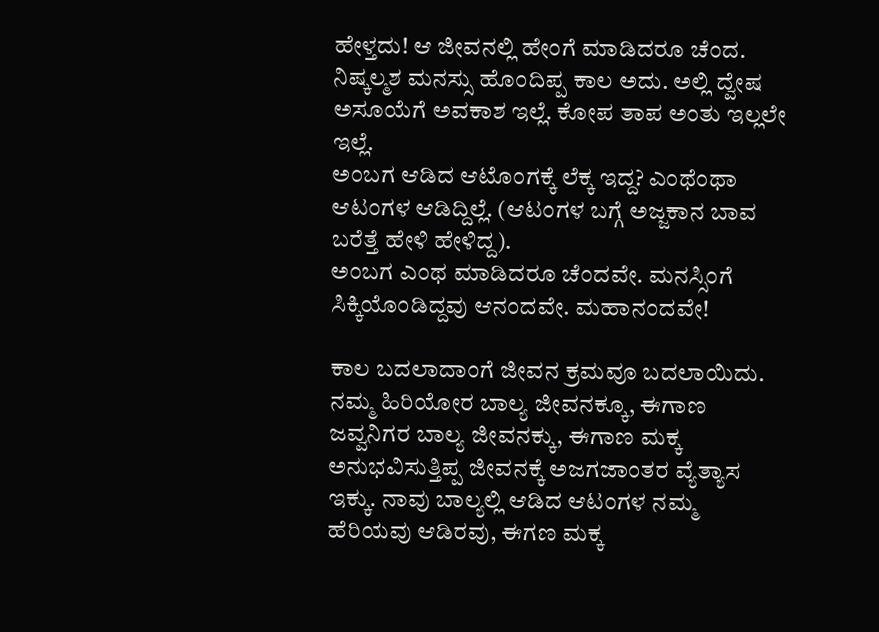ಹೇಳ್ತದು! ಆ ಜೀವನಲ್ಲಿ ಹೇಂಗೆ ಮಾಡಿದರೂ ಚೆಂದ. ನಿಷ್ಕಲ್ಮಶ ಮನಸ್ಸು ಹೊಂದಿಪ್ಪ ಕಾಲ ಅದು. ಅಲ್ಲಿ ದ್ವೇಷ ಅಸೂಯೆಗೆ ಅವಕಾಶ ಇಲ್ಲೆ. ಕೋಪ ತಾಪ ಅಂತು ಇಲ್ಲಲೇ ಇಲ್ಲೆ.
ಅಂಬಗ ಆಡಿದ ಆಟೊಂಗಕ್ಕೆ ಲೆಕ್ಕ ಇದ್ದ? ಎಂಥೆಂಥಾ ಆಟಂಗಳ ಆಡಿದ್ದಿಲ್ಲೆ. (ಆಟಂಗಳ ಬಗ್ಗೆ ಅಜ್ಜಕಾನ ಬಾವ ಬರೆತ್ತೆ ಹೇಳಿ ಹೇಳಿದ್ದ).
ಅಂಬಗ ಎಂಥ ಮಾಡಿದರೂ ಚೆಂದವೇ. ಮನಸ್ಸಿಂಗೆ ಸಿಕ್ಕಿಯೊಂಡಿದ್ದವು ಆನಂದವೇ. ಮಹಾನಂದವೇ!

ಕಾಲ ಬದಲಾದಾಂಗೆ ಜೀವನ ಕ್ರಮವೂ ಬದಲಾಯಿದು. ನಮ್ಮ ಹಿರಿಯೋರ ಬಾಲ್ಯ ಜೀವನಕ್ಕೂ, ಈಗಾಣ ಜವ್ವನಿಗರ ಬಾಲ್ಯ ಜೀವನಕ್ಕು, ಈಗಾಣ ಮಕ್ಕ ಅನುಭವಿಸುತ್ತಿಪ್ಪ ಜೀವನಕ್ಕೆ ಅಜಗಜಾಂತರ ವ್ಯೆತ್ಯಾಸ ಇಕ್ಕು. ನಾವು ಬಾಲ್ಯಲ್ಲಿ ಆಡಿದ ಆಟಂಗಳ ನಮ್ಮ ಹೆರಿಯವು ಆಡಿರವು, ಈಗಣ ಮಕ್ಕ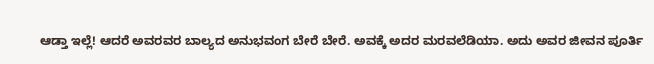ಆಡ್ತಾ ಇಲ್ಲೆ! ಆದರೆ ಅವರವರ ಬಾಲ್ಯದ ಅನುಭವಂಗ ಬೇರೆ ಬೇರೆ. ಅವಕ್ಕೆ ಅದರ ಮರವಲೆಡಿಯಾ. ಅದು ಅವರ ಜೀವನ ಪೂರ್ತಿ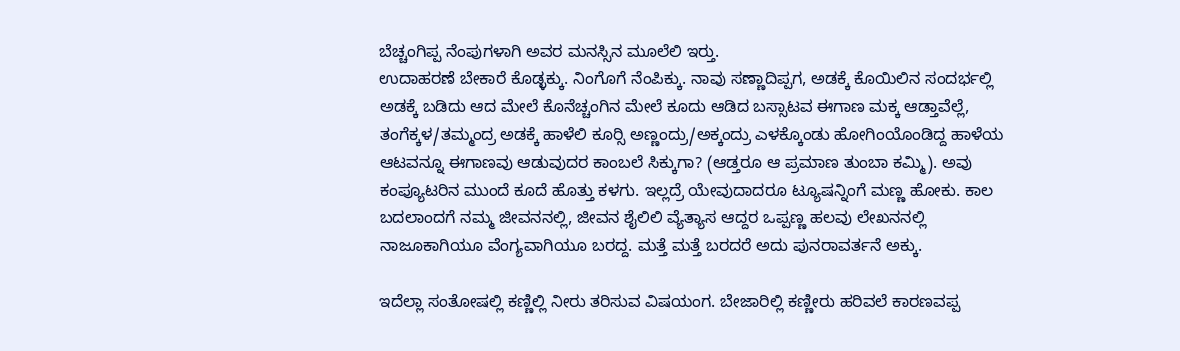ಬೆಚ್ಚಂಗಿಪ್ಪ ನೆಂಪುಗಳಾಗಿ ಅವರ ಮನಸ್ಸಿನ ಮೂಲೆಲಿ ಇರ‍್ತು.
ಉದಾಹರಣೆ ಬೇಕಾರೆ ಕೊಡ್ಳಕ್ಕು. ನಿಂಗೊಗೆ ನೆಂಪಿಕ್ಕು. ನಾವು ಸಣ್ಣಾದಿಪ್ಪಗ, ಅಡಕ್ಕೆ ಕೊಯಿಲಿನ ಸಂದರ್ಭಲ್ಲಿ ಅಡಕ್ಕೆ ಬಡಿದು ಆದ ಮೇಲೆ ಕೊನೆಚ್ಚಂಗಿನ ಮೇಲೆ ಕೂದು ಆಡಿದ ಬಸ್ಸಾಟವ ಈಗಾಣ ಮಕ್ಕ ಆಡ್ತಾವೆಲ್ಲೆ, ತಂಗೆಕ್ಕಳ/ತಮ್ಮಂದ್ರ ಅಡಕ್ಕೆ ಹಾಳೆಲಿ ಕೂರ‍್ಸಿ ಅಣ್ಣಂದ್ರು/ಅಕ್ಕಂದ್ರು ಎಳಕ್ಕೊಂಡು ಹೋಗಿಂಯೊಂಡಿದ್ದ ಹಾಳೆಯ ಆಟವನ್ನೂ ಈಗಾಣವು ಆಡುವುದರ ಕಾಂಬಲೆ ಸಿಕ್ಕುಗಾ? (ಆಡ್ತರೂ ಆ ಪ್ರಮಾಣ ತುಂಬಾ ಕಮ್ಮಿ). ಅವು ಕಂಪ್ಯೂಟರಿನ ಮುಂದೆ ಕೂದೆ ಹೊತ್ತು ಕಳಗು. ಇಲ್ಲದ್ರೆ ಯೇವುದಾದರೂ ಟ್ಯೂಷನ್ನಿಂಗೆ ಮಣ್ಣ ಹೋಕು. ಕಾಲ ಬದಲಾಂದಗೆ ನಮ್ಮ ಜೀವನನಲ್ಲಿ, ಜೀವನ ಶೈಲಿಲಿ ವ್ಯೆತ್ಯಾಸ ಆದ್ದರ ಒಪ್ಪಣ್ಣ ಹಲವು ಲೇಖನನಲ್ಲಿ ನಾಜೂಕಾಗಿಯೂ ವೆಂಗ್ಯವಾಗಿಯೂ ಬರದ್ದ. ಮತ್ತೆ ಮತ್ತೆ ಬರದರೆ ಅದು ಪುನರಾವರ್ತನೆ ಅಕ್ಕು.

ಇದೆಲ್ಲಾ ಸಂತೋಷಲ್ಲಿ ಕಣ್ಣಿಲ್ಲಿ ನೀರು ತರಿಸುವ ವಿಷಯಂಗ. ಬೇಜಾರಿಲ್ಲಿ ಕಣ್ಣೀರು ಹರಿವಲೆ ಕಾರಣವಪ್ಪ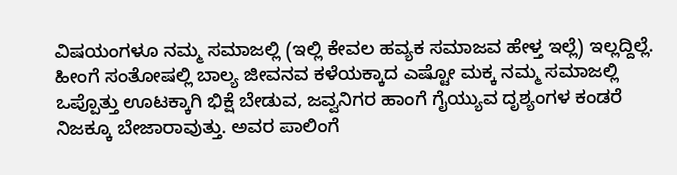ವಿಷಯಂಗಳೂ ನಮ್ಮ ಸಮಾಜಲ್ಲಿ (ಇಲ್ಲಿ ಕೇವಲ ಹವ್ಯಕ ಸಮಾಜವ ಹೇಳ್ತ ಇಲ್ಲೆ) ಇಲ್ಲದ್ದಿಲ್ಲೆ. ಹೀಂಗೆ ಸಂತೋಷಲ್ಲಿ ಬಾಲ್ಯ ಜೀವನವ ಕಳೆಯಕ್ಕಾದ ಎಷ್ಟೋ ಮಕ್ಕ ನಮ್ಮ ಸಮಾಜಲ್ಲಿ ಒಪ್ಪೊತ್ತು ಊಟಕ್ಕಾಗಿ ಭಿಕ್ಷೆ ಬೇಡುವ, ಜವ್ವನಿಗರ ಹಾಂಗೆ ಗೈಯ್ಯುವ ದೃಶ್ಯಂಗಳ ಕಂಡರೆ ನಿಜಕ್ಕೂ ಬೇಜಾರಾವುತ್ತು. ಅವರ ಪಾಲಿಂಗೆ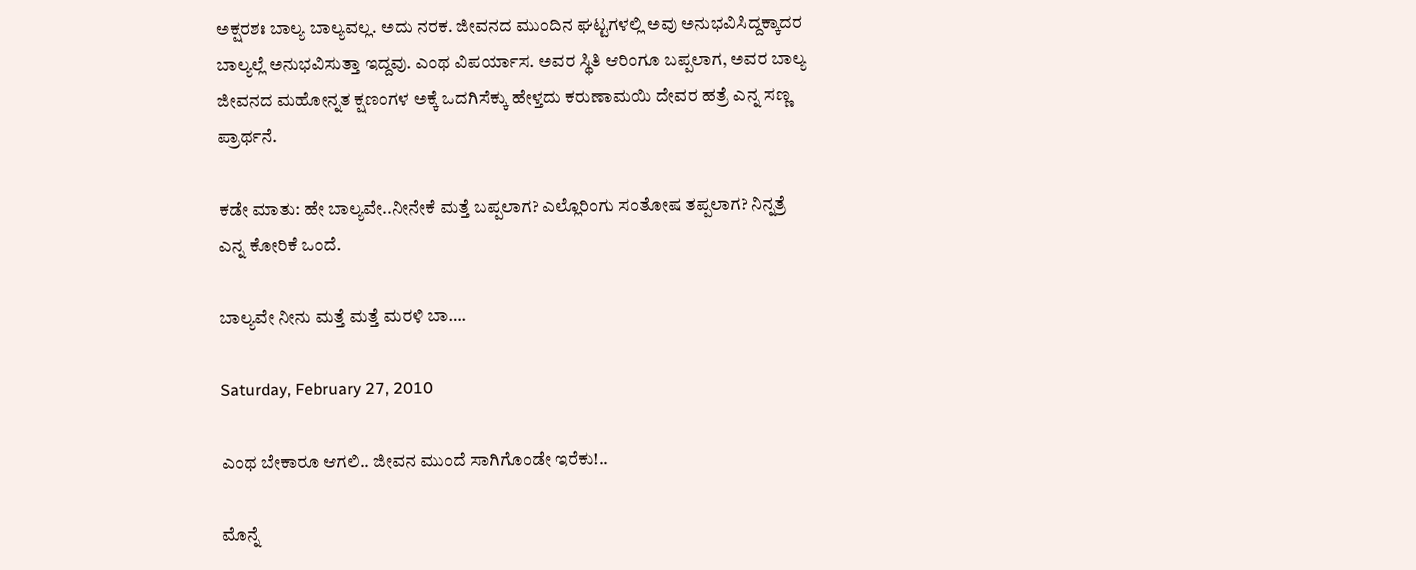ಅಕ್ಷರಶಃ ಬಾಲ್ಯ ಬಾಲ್ಯವಲ್ಲ. ಅದು ನರಕ. ಜೀವನದ ಮುಂದಿನ ಘಟ್ಟಗಳಲ್ಲಿ ಅವು ಅನುಭವಿಸಿದ್ದಕ್ಕಾದರ ಬಾಲ್ಯಲ್ಲೆ ಅನುಭವಿಸುತ್ತಾ ಇದ್ದವು. ಎಂಥ ವಿಪರ್ಯಾಸ. ಅವರ ಸ್ಥಿತಿ ಆರಿಂಗೂ ಬಪ್ಪಲಾಗ, ಅವರ ಬಾಲ್ಯ ಜೀವನದ ಮಹೋನ್ನತ ಕ್ಷಣಂಗಳ ಅಕ್ಕೆ ಒದಗಿಸೆಕ್ಕು ಹೇಳ್ತದು ಕರುಣಾಮಯಿ ದೇವರ ಹತ್ರೆ ಎನ್ನ ಸಣ್ಣ ಪ್ರಾರ್ಥನೆ.

ಕಡೇ ಮಾತು: ಹೇ ಬಾಲ್ಯವೇ..ನೀನೇಕೆ ಮತ್ತೆ ಬಪ್ಪಲಾಗ? ಎಲ್ಲೊರಿಂಗು ಸಂತೋಷ ತಪ್ಪಲಾಗ? ನಿನ್ನತ್ರೆ ಎನ್ನ ಕೋರಿಕೆ ಒಂದೆ.

ಬಾಲ್ಯವೇ ನೀನು ಮತ್ತೆ ಮತ್ತೆ ಮರಳಿ ಬಾ….

Saturday, February 27, 2010

ಎಂಥ ಬೇಕಾರೂ ಆಗಲಿ.. ಜೀವನ ಮುಂದೆ ಸಾಗಿಗೊಂಡೇ ಇರೆಕು!..

ಮೊನ್ನೆ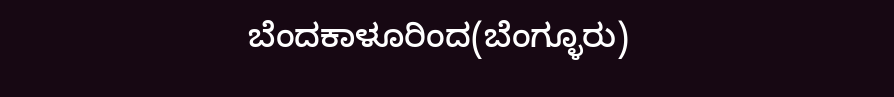ಬೆಂದಕಾಳೂರಿಂದ(ಬೆಂಗ್ಳೂರು)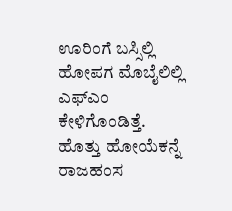ಊರಿಂಗೆ ಬಸ್ಸಿಲ್ಲಿ ಹೋಪಗ ಮೊಬೈಲಿಲ್ಲಿ ಎಫ್‌ಎಂ ಕೇಳಿಗೊಂಡಿತ್ತೆ. ಹೊತ್ತು ಹೋಯೆಕನ್ನೆ ರಾಜಹಂಸ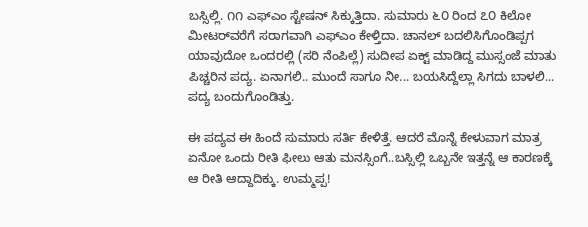ಬಸ್ಸಿಲ್ಲಿ. ೧೧ ಎಫ್‌ಎಂ ಸ್ಟೇಷನ್ ಸಿಕ್ಕುತ್ತಿದಾ. ಸುಮಾರು ೬೦ ರಿಂದ ೭೦ ಕಿಲೋ ಮೀಟರ್‌ವರೆಗೆ ಸರಾಗವಾಗಿ ಎಫ್‌ಎಂ ಕೇಳ್ತಿದಾ. ಚಾನಲ್ ಬದಲಿಸಿಗೊಂಡಿಪ್ಪಗ ಯಾವುದೋ ಒಂದರಲ್ಲಿ (ಸರಿ ನೆಂಪಿಲ್ಲೆ) ಸುದೀಪ ಏಕ್ಟ್ ಮಾಡಿದ್ದ ಮುಸ್ಸಂಜೆ ಮಾತು ಪಿಚ್ಚರಿನ ಪದ್ಯ. ಏನಾಗಲಿ.. ಮುಂದೆ ಸಾಗೂ ನೀ... ಬಯಸಿದ್ದೆಲ್ಲಾ ಸಿಗದು ಬಾಳಲಿ... ಪದ್ಯ ಬಂದುಗೊಂಡಿತ್ತು.

ಈ ಪದ್ಯವ ಈ ಹಿಂದೆ ಸುಮಾರು ಸರ್ತಿ ಕೇಳಿತ್ತೆ. ಆದರೆ ಮೊನ್ನೆ ಕೇಳುವಾಗ ಮಾತ್ರ ಏನೋ ಒಂದು ರೀತಿ ಫೀಲು ಆತು ಮನಸ್ಸಿಂಗೆ..ಬಸ್ಸಿಲ್ಲಿ ಒಬ್ಬನೇ ಇತ್ತನ್ನೆ ಆ ಕಾರಣಕ್ಕೆ ಆ ರೀತಿ ಆದ್ದಾದಿಕ್ಕು. ಉಮ್ಮಪ್ಪ!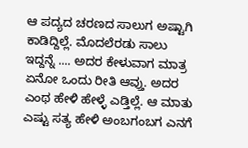ಆ ಪದ್ಯದ ಚರಣದ ಸಾಲುಗ ಅಷ್ಟಾಗಿ ಕಾಡಿದ್ದಿಲ್ಲೆ. ಮೊದಲೆರಡು ಸಾಲು ಇದ್ದನ್ನೆ .... ಅದರ ಕೇಳುವಾಗ ಮಾತ್ರ ಏನೋ ಒಂದು ರೀತಿ ಆವ್ತು. ಅದರ ಎಂಥ ಹೇಳಿ ಹೇಳ್ಳೆ ಎಡ್ತಿಲ್ಲೆ. ಆ ಮಾತು ಎಷ್ಟು ಸತ್ಯ ಹೇಳಿ ಅಂಬಗಂಬಗ ಎನಗೆ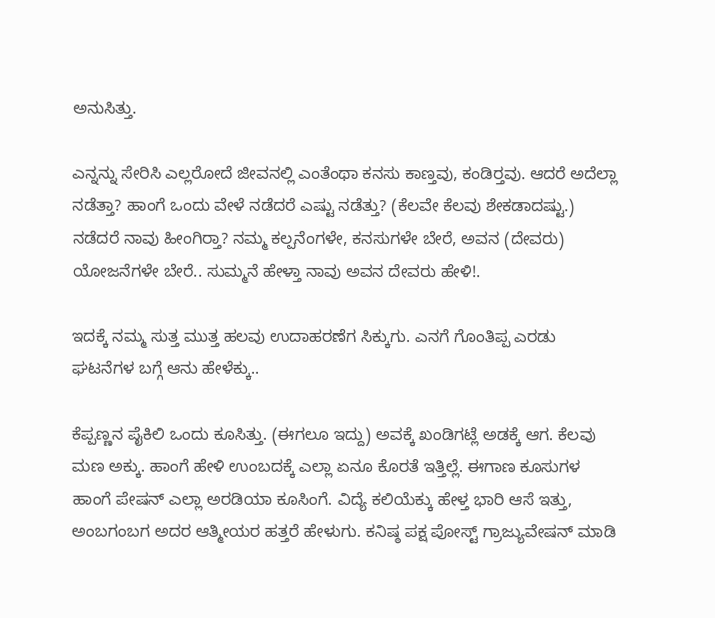ಅನುಸಿತ್ತು.

ಎನ್ನನ್ನು ಸೇರಿಸಿ ಎಲ್ಲರೋದೆ ಜೀವನಲ್ಲಿ ಎಂತೆಂಥಾ ಕನಸು ಕಾಣ್ತವು, ಕಂಡಿರ‍್ತವು. ಆದರೆ ಅದೆಲ್ಲಾ ನಡೆತ್ತಾ? ಹಾಂಗೆ ಒಂದು ವೇಳೆ ನಡೆದರೆ ಎಷ್ಟು ನಡೆತ್ತು? (ಕೆಲವೇ ಕೆಲವು ಶೇಕಡಾದಷ್ಟು.) ನಡೆದರೆ ನಾವು ಹೀಂಗಿರ‍್ತಾ? ನಮ್ಮ ಕಲ್ಪನೆಂಗಳೇ, ಕನಸುಗಳೇ ಬೇರೆ, ಅವನ (ದೇವರು) ಯೋಜನೆಗಳೇ ಬೇರೆ.. ಸುಮ್ಮನೆ ಹೇಳ್ತಾ ನಾವು ಅವನ ದೇವರು ಹೇಳಿ!.

ಇದಕ್ಕೆ ನಮ್ಮ ಸುತ್ತ ಮುತ್ತ ಹಲವು ಉದಾಹರಣೆಗ ಸಿಕ್ಕುಗು. ಎನಗೆ ಗೊಂತಿಪ್ಪ ಎರಡು ಘಟನೆಗಳ ಬಗ್ಗೆ ಆನು ಹೇಳೆಕ್ಕು..

ಕೆಪ್ಪಣ್ಣನ ಪೈಕಿಲಿ ಒಂದು ಕೂಸಿತ್ತು. (ಈಗಲೂ ಇದ್ದು) ಅವಕ್ಕೆ ಖಂಡಿಗಟ್ಲೆ ಅಡಕ್ಕೆ ಆಗ. ಕೆಲವು ಮಣ ಅಕ್ಕು. ಹಾಂಗೆ ಹೇಳಿ ಉಂಬದಕ್ಕೆ ಎಲ್ಲಾ ಏನೂ ಕೊರತೆ ಇತ್ತಿಲ್ಲೆ. ಈಗಾಣ ಕೂಸುಗಳ ಹಾಂಗೆ ಪೇಷನ್ ಎಲ್ಲಾ ಅರಡಿಯಾ ಕೂಸಿಂಗೆ. ವಿದ್ಯೆ ಕಲಿಯೆಕ್ಕು ಹೇಳ್ತ ಭಾರಿ ಆಸೆ ಇತ್ತು, ಅಂಬಗಂಬಗ ಅದರ ಆತ್ಮೀಯರ ಹತ್ತರೆ ಹೇಳುಗು. ಕನಿಷ್ಠ ಪಕ್ಷ ಪೋಸ್ಟ್ ಗ್ರಾಜ್ಯುವೇಷನ್ ಮಾಡಿ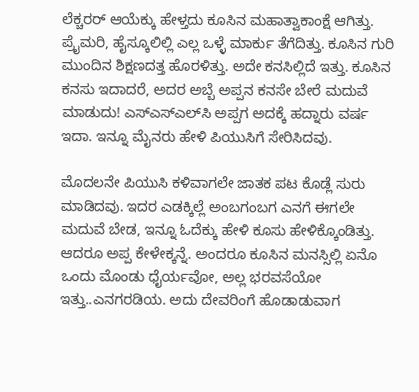ಲೆಕ್ಚರರ್ ಆಯೆಕ್ಕು ಹೇಳ್ತದು ಕೂಸಿನ ಮಹಾತ್ವಾಕಾಂಕ್ಷೆ ಆಗಿತ್ತು. ಪ್ರೈಮರಿ, ಹೈಸ್ಕೂಲಿಲ್ಲಿ ಎಲ್ಲ ಒಳ್ಳೆ ಮಾರ್ಕು ತೆಗೆದಿತ್ತು. ಕೂಸಿನ ಗುರಿ ಮುಂದಿನ ಶಿಕ್ಷಣದತ್ತ ಹೊರಳಿತ್ತು. ಅದೇ ಕನಸಿಲ್ಲಿದೆ ಇತ್ತು. ಕೂಸಿನ ಕನಸು ಇದಾದರೆ, ಅದರ ಅಬ್ಬೆ ಅಪ್ಪನ ಕನಸೇ ಬೇರೆ ಮದುವೆ ಮಾಡುದು! ಎಸ್‌ಎಸ್‌ಎಲ್‌ಸಿ ಅಪ್ಪಗ ಅದಕ್ಕೆ ಹದ್ನಾರು ವರ್ಷ ಇದಾ. ಇನ್ನೂ ಮೈನರು ಹೇಳಿ ಪಿಯುಸಿಗೆ ಸೇರಿಸಿದವು.

ಮೊದಲನೇ ಪಿಯುಸಿ ಕಳಿವಾಗಲೇ ಜಾತಕ ಪಟ ಕೊಡ್ಲೆ ಸುರು ಮಾಡಿದವು. ಇದರ ಎಡಕ್ಕಿಲ್ಲೆ ಅಂಬಗಂಬಗ ಎನಗೆ ಈಗಲೇ ಮದುವೆ ಬೇಡ, ಇನ್ನೂ ಓದೆಕ್ಕು ಹೇಳಿ ಕೂಸು ಹೇಳಿಕ್ಕೊಂಡಿತ್ತು. ಆದರೂ ಅಪ್ಪ ಕೇಳೇಕ್ಕನ್ನೆ. ಅಂದರೂ ಕೂಸಿನ ಮನಸ್ಸಿಲ್ಲಿ ಏನೊ ಒಂದು ಮೊಂಡು ಧೈರ್ಯವೋ, ಅಲ್ಲ ಭರವಸೆಯೋ ಇತ್ತು..ಎನಗರಡಿಯ. ಅದು ದೇವರಿಂಗೆ ಹೊಡಾಡುವಾಗ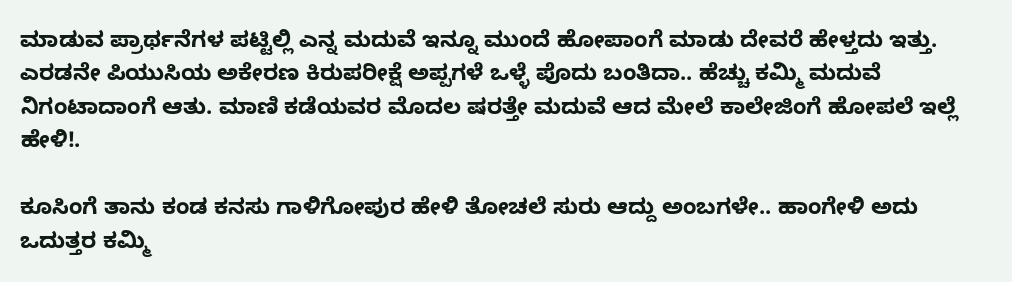ಮಾಡುವ ಪ್ರಾರ್ಥನೆಗಳ ಪಟ್ಟಿಲ್ಲಿ ಎನ್ನ ಮದುವೆ ಇನ್ನೂ ಮುಂದೆ ಹೋಪಾಂಗೆ ಮಾಡು ದೇವರೆ ಹೇಳ್ತದು ಇತ್ತು. ಎರಡನೇ ಪಿಯುಸಿಯ ಅಕೇರಣ ಕಿರುಪರೀಕ್ಷೆ ಅಪ್ಪಗಳೆ ಒಳ್ಳೆ ಪೊದು ಬಂತಿದಾ.. ಹೆಚ್ಚು ಕಮ್ಮಿ ಮದುವೆ ನಿಗಂಟಾದಾಂಗೆ ಆತು. ಮಾಣಿ ಕಡೆಯವರ ಮೊದಲ ಷರತ್ತೇ ಮದುವೆ ಆದ ಮೇಲೆ ಕಾಲೇಜಿಂಗೆ ಹೋಪಲೆ ಇಲ್ಲೆ ಹೇಳಿ!.

ಕೂಸಿಂಗೆ ತಾನು ಕಂಡ ಕನಸು ಗಾಳಿಗೋಪುರ ಹೇಳಿ ತೋಚಲೆ ಸುರು ಆದ್ದು ಅಂಬಗಳೇ.. ಹಾಂಗೇಳಿ ಅದು ಒದುತ್ತರ ಕಮ್ಮಿ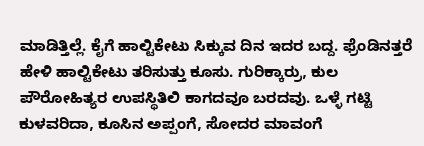ಮಾಡಿತ್ತಿಲ್ಲೆ. ಕೈಗೆ ಹಾಲ್ಟಿಕೇಟು ಸಿಕ್ಕುವ ದಿನ ಇದರ ಬದ್ದ. ಫ್ರೆಂಡಿನತ್ತರೆ ಹೇಳಿ ಹಾಲ್ಟಿಕೇಟು ತರಿಸುತ್ತು ಕೂಸು. ಗುರಿಕ್ಕಾರ್ರು, ಕುಲ ಪೌರೋಹಿತ್ಯರ ಉಪಸ್ಥಿತಿಲಿ ಕಾಗದವೂ ಬರದವು. ಒಳ್ಳೆ ಗಟ್ಟಿ ಕುಳವರಿದಾ, ಕೂಸಿನ ಅಪ್ಪಂಗೆ, ಸೋದರ ಮಾವಂಗೆ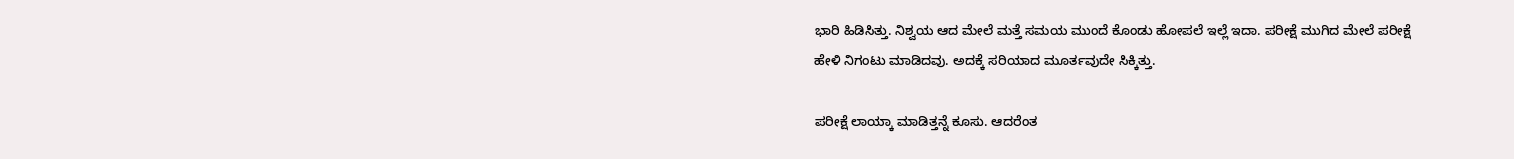ಭಾರಿ ಹಿಡಿಸಿತ್ತು. ನಿಶ್ವಯ ಆದ ಮೇಲೆ ಮತ್ತೆ ಸಮಯ ಮುಂದೆ ಕೊಂಡು ಹೋಪಲೆ ಇಲ್ಲೆ ಇದಾ. ಪರೀಕ್ಷೆ ಮುಗಿದ ಮೇಲೆ ಪರೀಕ್ಷೆ ಹೇಳಿ ನಿಗಂಟು ಮಾಡಿದವು. ಅದಕ್ಕೆ ಸರಿಯಾದ ಮೂರ್ತವುದೇ ಸಿಕ್ಕಿತ್ತು.

ಪರೀಕ್ಷೆ ಲಾಯ್ಕಾ ಮಾಡಿತ್ತನ್ನೆ ಕೂಸು. ಆದರೆಂತ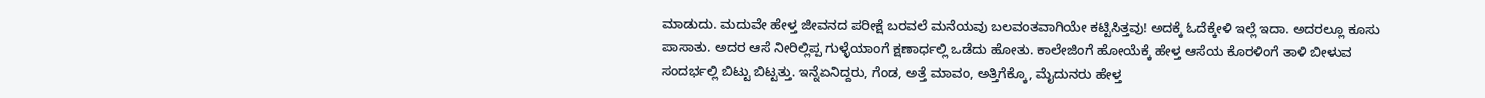ಮಾಡುದು. ಮದುವೇ ಹೇಳ್ತ ಜೀವನದ ಪರೀಕ್ಷೆ ಬರವಲೆ ಮನೆಯವು ಬಲವಂತವಾಗಿಯೇ ಕಟ್ಟಿಸಿತ್ತವು! ಅದಕ್ಕೆ ಓದೆಕ್ಕೇಳಿ ಇಲ್ಲೆ ಇದಾ. ಅದರಲ್ಲೂ ಕೂಸು ಪಾಸಾತು. ಅದರ ಆಸೆ ನೀರಿಲ್ಲಿಪ್ಪ ಗುಳ್ಳೆಯಾಂಗೆ ಕ್ಷಣಾರ್ಧಲ್ಲಿ ಒಡೆದು ಹೋತು. ಕಾಲೇಜಿಂಗೆ ಹೋಯೆಕ್ಕೆ ಹೇಳ್ತ ಆಸೆಯ ಕೊರಳಿಂಗೆ ತಾಳಿ ಬೀಳುವ ಸಂದರ್ಭಲ್ಲಿ ಬಿಟ್ಟು ಬಿಟ್ಟತ್ತು. ಇನ್ನೆಏನಿದ್ದರು, ಗೆಂಡ, ಅತ್ತೆ ಮಾವಂ, ಅತ್ತಿಗೆಕ್ಕೊ, ಮೈದುನರು ಹೇಳ್ತ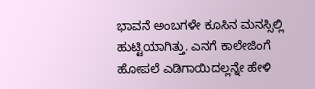ಭಾವನೆ ಅಂಬಗಳೇ ಕೂಸಿನ ಮನಸ್ಸಿಲ್ಲಿ ಹುಟ್ಟಿಯಾಗಿತ್ತು. ಎನಗೆ ಕಾಲೇಜಿಂಗೆ ಹೋಪಲೆ ಎಡಿಗಾಯಿದಲ್ಲನ್ನೇ ಹೇಳಿ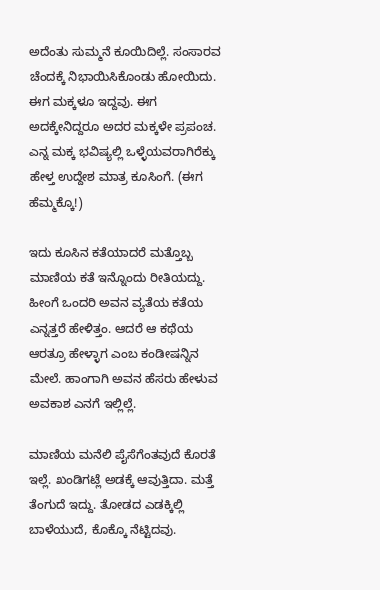ಅದೆಂತು ಸುಮ್ಮನೆ ಕೂಯಿದಿಲ್ಲೆ. ಸಂಸಾರವ ಚೆಂದಕ್ಕೆ ನಿಭಾಯಿಸಿಕೊಂಡು ಹೋಯಿದು. ಈಗ ಮಕ್ಕಳೂ ಇದ್ದವು. ಈಗ ಅದಕ್ಕೇನಿದ್ದರೂ ಅದರ ಮಕ್ಕಳೇ ಪ್ರಪಂಚ. ಎನ್ನ ಮಕ್ಕ ಭವಿಷ್ಯಲ್ಲಿ ಒಳ್ಳೆಯವರಾಗಿರೆಕ್ಕು ಹೇಳ್ತ ಉದ್ದೇಶ ಮಾತ್ರ ಕೂಸಿಂಗೆ. (ಈಗ ಹೆಮ್ಮಕ್ಕೊ!)

ಇದು ಕೂಸಿನ ಕತೆಯಾದರೆ ಮತ್ತೊಬ್ಬ ಮಾಣಿಯ ಕತೆ ಇನ್ನೊಂದು ರೀತಿಯದ್ದು. ಹೀಂಗೆ ಒಂದರಿ ಅವನ ವ್ಯತೆಯ ಕತೆಯ ಎನ್ನತ್ತರೆ ಹೇಳಿತ್ತಂ. ಆದರೆ ಆ ಕಥೆಯ ಆರತ್ರೂ ಹೇಳ್ಳಾಗ ಎಂಬ ಕಂಡೀಷನ್ನಿನ ಮೇಲೆ. ಹಾಂಗಾಗಿ ಅವನ ಹೆಸರು ಹೇಳುವ ಅವಕಾಶ ಎನಗೆ ಇಲ್ಲಿಲ್ಲೆ.

ಮಾಣಿಯ ಮನೆಲಿ ಪೈಸೆಗೆಂತವುದೆ ಕೊರತೆ ಇಲ್ಲೆ. ಖಂಡಿಗಟ್ಲೆ ಅಡಕ್ಕೆ ಆವುತ್ತಿದಾ. ಮತ್ತೆ ತೆಂಗುದೆ ಇದ್ದು. ತೋಡದ ಎಡಕ್ಕಿಲ್ಲಿ ಬಾಳೆಯುದೆ, ಕೊಕ್ಕೊ ನೆಟ್ಟಿದವು.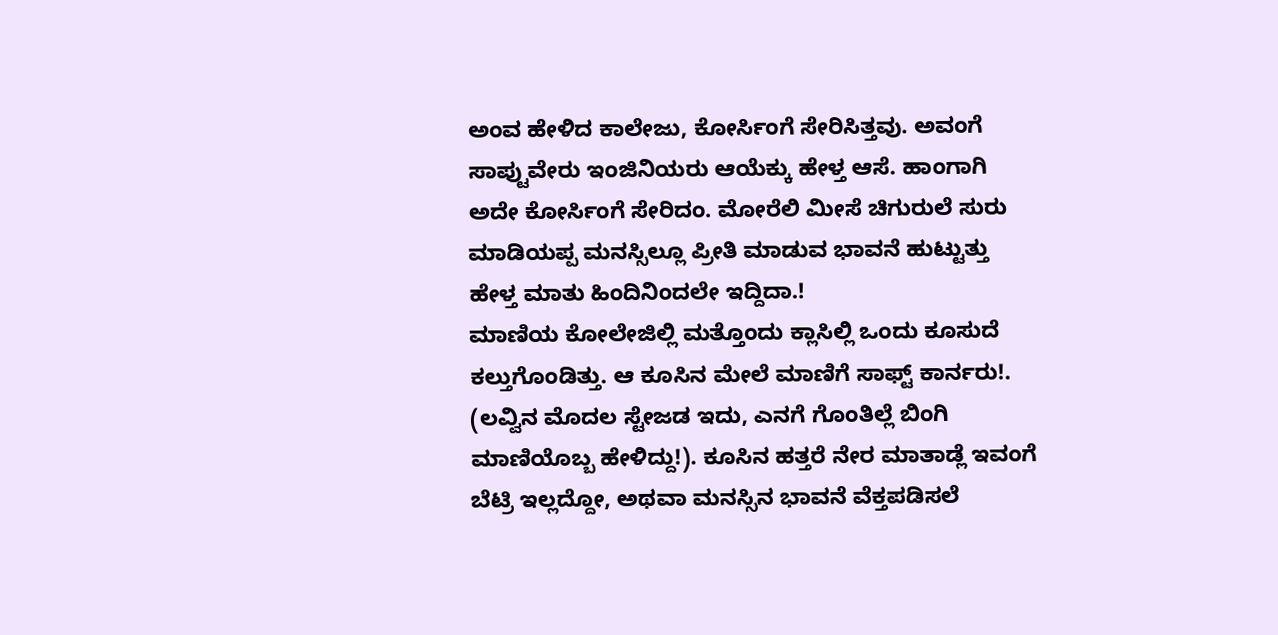ಅಂವ ಹೇಳಿದ ಕಾಲೇಜು, ಕೋರ್ಸಿಂಗೆ ಸೇರಿಸಿತ್ತವು. ಅವಂಗೆ ಸಾಪ್ಟುವೇರು ಇಂಜಿನಿಯರು ಆಯೆಕ್ಕು ಹೇಳ್ತ ಆಸೆ. ಹಾಂಗಾಗಿ ಅದೇ ಕೋರ್ಸಿಂಗೆ ಸೇರಿದಂ. ಮೋರೆಲಿ ಮೀಸೆ ಚಿಗುರುಲೆ ಸುರು ಮಾಡಿಯಪ್ಪ ಮನಸ್ಸಿಲ್ಲೂ ಪ್ರೀತಿ ಮಾಡುವ ಭಾವನೆ ಹುಟ್ಟುತ್ತು ಹೇಳ್ತ ಮಾತು ಹಿಂದಿನಿಂದಲೇ ಇದ್ದಿದಾ.!
ಮಾಣಿಯ ಕೋಲೇಜಿಲ್ಲಿ ಮತ್ತೊಂದು ಕ್ಲಾಸಿಲ್ಲಿ ಒಂದು ಕೂಸುದೆ ಕಲ್ತುಗೊಂಡಿತ್ತು. ಆ ಕೂಸಿನ ಮೇಲೆ ಮಾಣಿಗೆ ಸಾಫ್ಟ್ ಕಾರ್ನರು!. (ಲವ್ವಿನ ಮೊದಲ ಸ್ಟೇಜಡ ಇದು, ಎನಗೆ ಗೊಂತಿಲ್ಲೆ ಬಿಂಗಿ ಮಾಣಿಯೊಬ್ಬ ಹೇಳಿದ್ದು!). ಕೂಸಿನ ಹತ್ತರೆ ನೇರ ಮಾತಾಡ್ಲೆ ಇವಂಗೆ ಬೆಟ್ರಿ ಇಲ್ಲದ್ದೋ, ಅಥವಾ ಮನಸ್ಸಿನ ಭಾವನೆ ವೆಕ್ತಪಡಿಸಲೆ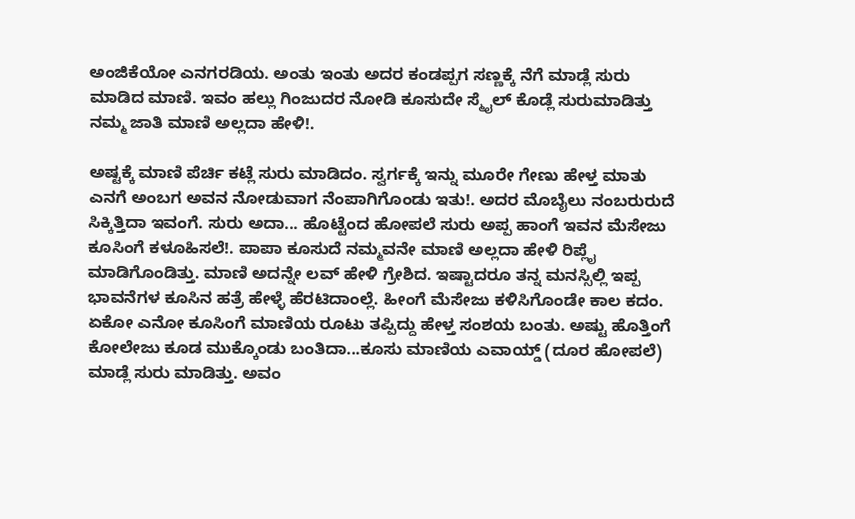ಅಂಜಿಕೆಯೋ ಎನಗರಡಿಯ. ಅಂತು ಇಂತು ಅದರ ಕಂಡಪ್ಪಗ ಸಣ್ಣಕ್ಕೆ ನೆಗೆ ಮಾಡ್ಲೆ ಸುರು ಮಾಡಿದ ಮಾಣಿ. ಇವಂ ಹಲ್ಲು ಗಿಂಜುದರ ನೋಡಿ ಕೂಸುದೇ ಸ್ಮೈಲ್ ಕೊಡ್ಲೆ ಸುರುಮಾಡಿತ್ತು ನಮ್ಮ ಜಾತಿ ಮಾಣಿ ಅಲ್ಲದಾ ಹೇಳಿ!.

ಅಷ್ಟಕ್ಕೆ ಮಾಣಿ ಪೆರ್ಚಿ ಕಟ್ಲೆ ಸುರು ಮಾಡಿದಂ. ಸ್ವರ್ಗಕ್ಕೆ ಇನ್ನು ಮೂರೇ ಗೇಣು ಹೇಳ್ತ ಮಾತು ಎನಗೆ ಅಂಬಗ ಅವನ ನೋಡುವಾಗ ನೆಂಪಾಗಿಗೊಂಡು ಇತು!. ಅದರ ಮೊಬೈಲು ನಂಬರುರುದೆ ಸಿಕ್ಕಿತ್ತಿದಾ ಇವಂಗೆ. ಸುರು ಅದಾ... ಹೊಟ್ಟೆಂದ ಹೋಪಲೆ ಸುರು ಅಪ್ಪ ಹಾಂಗೆ ಇವನ ಮೆಸೇಜು ಕೂಸಿಂಗೆ ಕಳೂಹಿಸಲೆ!. ಪಾಪಾ ಕೂಸುದೆ ನಮ್ಮವನೇ ಮಾಣಿ ಅಲ್ಲದಾ ಹೇಳಿ ರಿಪ್ಲೈ ಮಾಡಿಗೊಂಡಿತ್ತು. ಮಾಣಿ ಅದನ್ನೇ ಲವ್ ಹೇಳಿ ಗ್ರೇಶಿದ. ಇಷ್ಟಾದರೂ ತನ್ನ ಮನಸ್ಸಿಲ್ಲಿ ಇಪ್ಪ ಭಾವನೆಗಳ ಕೂಸಿನ ಹತ್ರೆ ಹೇಳ್ಳೆ ಹೆರಟಿದಾಂಲ್ಲೆ. ಹೀಂಗೆ ಮೆಸೇಜು ಕಳಿಸಿಗೊಂಡೇ ಕಾಲ ಕದಂ. ಏಕೋ ಎನೋ ಕೂಸಿಂಗೆ ಮಾಣಿಯ ರೂಟು ತಪ್ಪಿದ್ದು ಹೇಳ್ತ ಸಂಶಯ ಬಂತು. ಅಷ್ಟು ಹೊತ್ತಿಂಗೆ ಕೋಲೇಜು ಕೂಡ ಮುಕ್ಕೊಂಡು ಬಂತಿದಾ...ಕೂಸು ಮಾಣಿಯ ಎವಾಯ್ಡ್ (ದೂರ ಹೋಪಲೆ) ಮಾಡ್ಲೆ ಸುರು ಮಾಡಿತ್ತು. ಅವಂ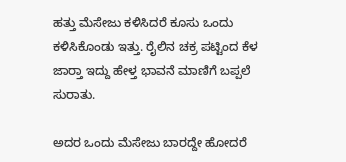ಹತ್ತು ಮೆಸೇಜು ಕಳಿಸಿದರೆ ಕೂಸು ಒಂದು ಕಳಿಸಿಕೊಂಡು ಇತ್ತು. ರೈಲಿನ ಚಕ್ರ ಪಟ್ಟಿಂದ ಕೆಳ ಜಾರ‍್ತಾ ಇದ್ದು ಹೇಳ್ತ ಭಾವನೆ ಮಾಣಿಗೆ ಬಪ್ಪಲೆ ಸುರಾತು.

ಅದರ ಒಂದು ಮೆಸೇಜು ಬಾರದ್ದೇ ಹೋದರೆ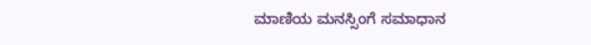ಮಾಣಿಯ ಮನಸ್ಸಿಂಗೆ ಸಮಾಧಾನ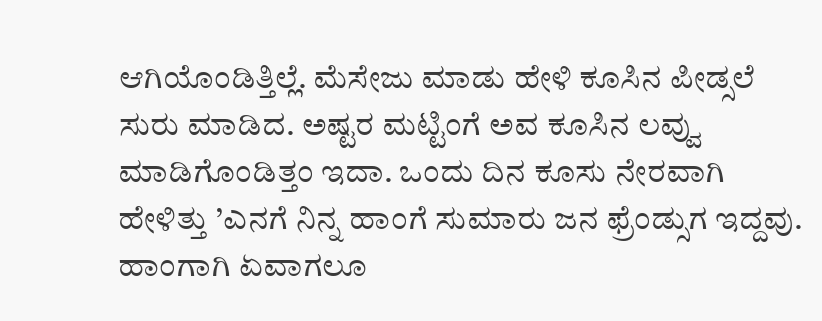ಆಗಿಯೊಂಡಿತ್ತಿಲ್ಲೆ. ಮೆಸೇಜು ಮಾಡು ಹೇಳಿ ಕೂಸಿನ ಪೀಡ್ಸಲೆ ಸುರು ಮಾಡಿದ. ಅಷ್ಟರ ಮಟ್ಟಿಂಗೆ ಅವ ಕೂಸಿನ ಲವ್ವು ಮಾಡಿಗೊಂಡಿತ್ತಂ ಇದಾ. ಒಂದು ದಿನ ಕೂಸು ನೇರವಾಗಿ ಹೇಳಿತ್ತು ’ಎನಗೆ ನಿನ್ನ ಹಾಂಗೆ ಸುಮಾರು ಜನ ಫ್ರೆಂಡ್ಸುಗ ಇದ್ದವು. ಹಾಂಗಾಗಿ ಏವಾಗಲೂ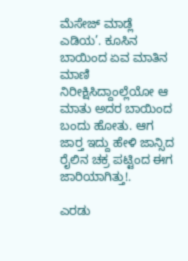ಮೆಸೇಜ್ ಮಾಡ್ಲೆ ಎಡಿಯ’. ಕೂಸಿನ ಬಾಯಿಂದ ಏವ ಮಾತಿನ ಮಾಣಿ ನಿರೀಕ್ಷಿಸಿದ್ದಾಂಲ್ಲೆಯೋ ಆ ಮಾತು ಅದರ ಬಾಯಿಂದ ಬಂದು ಹೋತು. ಆಗ ಜಾರ‍್ತ ಇದ್ದು ಹೇಳಿ ಜಾನ್ಸಿದ ರೈಲಿನ ಚಕ್ರ ಪಟ್ಟಿಂದ ಈಗ ಜಾರಿಯಾಗಿತ್ತು!.

ಎರಡು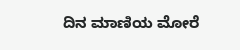ದಿನ ಮಾಣಿಯ ಮೋರೆ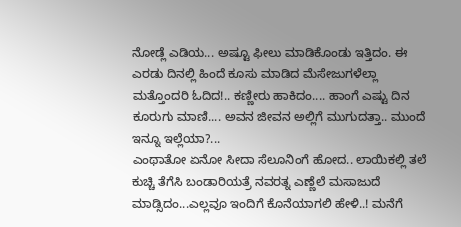ನೋಡ್ಲೆ ಎಡಿಯ... ಅಷ್ಟೂ ಫೀಲು ಮಾಡಿಕೊಂಡು ಇತ್ತಿದಂ. ಈ ಎರಡು ದಿನಲ್ಲಿ ಹಿಂದೆ ಕೂಸು ಮಾಡಿದ ಮೆಸೇಜುಗಳೆಲ್ಲಾ ಮತ್ತೊಂದರಿ ಓದಿದ!.. ಕಣ್ಣೀರು ಹಾಕಿದಂ.... ಹಾಂಗೆ ಎಷ್ಟು ದಿನ ಕೂರುಗು ಮಾಣಿ.... ಅವನ ಜೀವನ ಅಲ್ಲಿಗೆ ಮುಗುದತ್ತಾ.. ಮುಂದೆ ಇನ್ನೂ ಇಲ್ಲೆಯಾ?...
ಎಂಥಾತೋ ಏನೋ ಸೀದಾ ಸೆಲೂನಿಂಗೆ ಹೋದ.. ಲಾಯಿಕಲ್ಲಿ ತಲೆ ಕುಚ್ಚಿ ತೆಗೆಸಿ ಬಂಡಾರಿಯತ್ರೆ ನವರತ್ನ ಎಣ್ಣೆಲೆ ಮಸಾಜುದೆ ಮಾಡ್ಸಿದಂ...ಎಲ್ಲವೂ ಇಂದಿಗೆ ಕೊನೆಯಾಗಲಿ ಹೇಳಿ..! ಮನೆಗೆ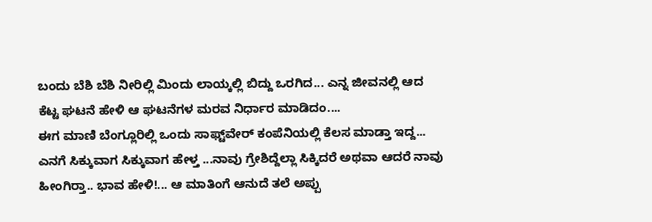ಬಂದು ಬೆಶಿ ಬೆಶಿ ನೀರಿಲ್ಲಿ ಮಿಂದು ಲಾಯ್ಕಲ್ಲಿ ಬಿದ್ದು ಒರಗಿದ... ಎನ್ನ ಜೀವನಲ್ಲಿ ಆದ ಕೆಟ್ಟ ಘಟನೆ ಹೇಳಿ ಆ ಘಟನೆಗಳ ಮರವ ನಿರ್ಧಾರ ಮಾಡಿದಂ....
ಈಗ ಮಾಣಿ ಬೆಂಗ್ಲೂರಿಲ್ಲಿ ಒಂದು ಸಾಫ್ಟ್‌ವೇರ್ ಕಂಪೆನಿಯಲ್ಲಿ ಕೆಲಸ ಮಾಡ್ತಾ ಇದ್ದ... ಎನಗೆ ಸಿಕ್ಕುವಾಗ ಸಿಕ್ಕುವಾಗ ಹೇಳ್ತ ...ನಾವು ಗ್ರೇಶಿದ್ದೆಲ್ಲಾ ಸಿಕ್ಕಿದರೆ ಅಥವಾ ಆದರೆ ನಾವು ಹೀಂಗಿರ‍್ತಾ.. ಭಾವ ಹೇಳಿ!... ಆ ಮಾತಿಂಗೆ ಆನುದೆ ತಲೆ ಅಪ್ಪು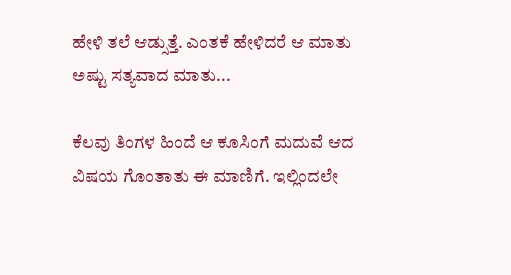ಹೇಳಿ ತಲೆ ಆಡ್ಸುತ್ತೆ. ಎಂತಕೆ ಹೇಳಿದರೆ ಆ ಮಾತು ಅಷ್ಟು ಸತ್ಯವಾದ ಮಾತು...

ಕೆಲವು ತಿಂಗಳ ಹಿಂದೆ ಆ ಕೂಸಿಂಗೆ ಮದುವೆ ಆದ ವಿಷಯ ಗೊಂತಾತು ಈ ಮಾಣಿಗೆ. ಇಲ್ಲಿಂದಲೇ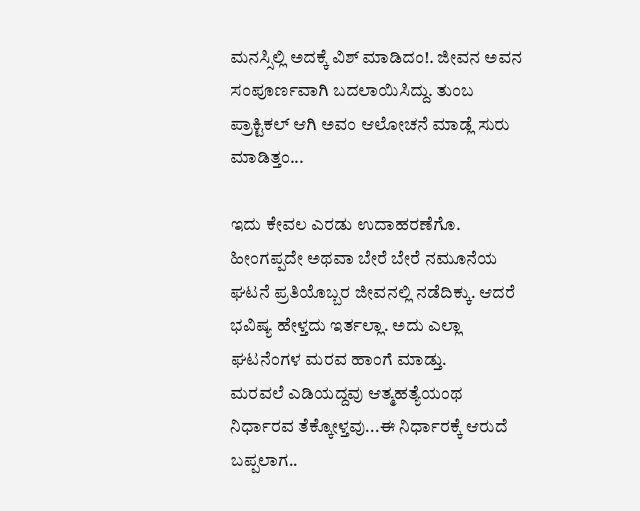ಮನಸ್ಸಿಲ್ಲಿ ಅದಕ್ಕೆ ವಿಶ್ ಮಾಡಿದಂ!. ಜೀವನ ಅವನ ಸಂಪೂರ್ಣವಾಗಿ ಬದಲಾಯಿಸಿದ್ದು. ತುಂಬ ಪ್ರಾಕ್ಟಿಕಲ್ ಆಗಿ ಅವಂ ಆಲೋಚನೆ ಮಾಡ್ಲೆ ಸುರು ಮಾಡಿತ್ತಂ...

ಇದು ಕೇವಲ ಎರಡು ಉದಾಹರಣೆಗೊ. ಹೀಂಗಪ್ಪದೇ ಅಥವಾ ಬೇರೆ ಬೇರೆ ನಮೂನೆಯ ಘಟನೆ ಪ್ರತಿಯೊಬ್ಬರ ಜೀವನಲ್ಲಿ ನಡೆದಿಕ್ಕು. ಆದರೆ ಭವಿಷ್ಯ ಹೇಳ್ತದು ಇರ್ತಲ್ಲಾ. ಅದು ಎಲ್ಲಾ ಘಟನೆಂಗಳ ಮರವ ಹಾಂಗೆ ಮಾಡ್ತು.
ಮರವಲೆ ಎಡಿಯದ್ದವು ಆತ್ಮಹತ್ಯೆಯಂಥ ನಿರ್ಧಾರವ ತೆಕ್ಕೋಳ್ತವು...ಈ ನಿರ್ಧಾರಕ್ಕೆ ಆರುದೆ ಬಪ್ಪಲಾಗ..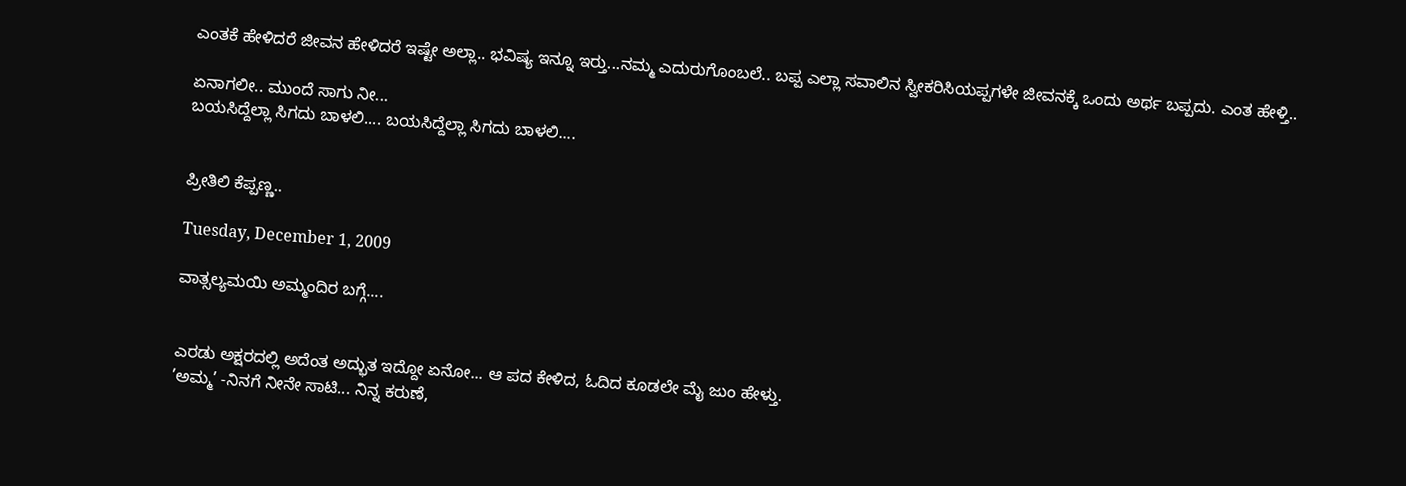ಎಂತಕೆ ಹೇಳಿದರೆ ಜೀವನ ಹೇಳಿದರೆ ಇಷ್ಟೇ ಅಲ್ಲಾ.. ಭವಿಷ್ಯ ಇನ್ನೂ ಇರ‍್ತು...ನಮ್ಮ ಎದುರುಗೊಂಬಲೆ.. ಬಪ್ಪ ಎಲ್ಲಾ ಸವಾಲಿನ ಸ್ವೀಕರಿಸಿಯಪ್ಪಗಳೇ ಜೀವನಕ್ಕೆ ಒಂದು ಅರ್ಥ ಬಪ್ಪದು. ಎಂತ ಹೇಳ್ತಿ..

ಏನಾಗಲೀ.. ಮುಂದೆ ಸಾಗು ನೀ...
ಬಯಸಿದ್ದೆಲ್ಲಾ ಸಿಗದು ಬಾಳಲಿ.... ಬಯಸಿದ್ದೆಲ್ಲಾ ಸಿಗದು ಬಾಳಲಿ....


ಪ್ರೀತಿಲಿ ಕೆಪ್ಪಣ್ಣ..

Tuesday, December 1, 2009

ವಾತ್ಸಲ್ಯಮಯಿ ಅಮ್ಮಂದಿರ ಬಗ್ಗೆ....


ಎರಡು ಅಕ್ಷರದಲ್ಲಿ ಅದೆಂತ ಅದ್ಭುತ ಇದ್ದೋ ಏನೋ... ಆ ಪದ ಕೇಳಿದ, ಓದಿದ ಕೂಡಲೇ ಮೈ ಜುಂ ಹೇಳ್ತು.
’ಅಮ್ಮ’ -ನಿನಗೆ ನೀನೇ ಸಾಟಿ... ನಿನ್ನ ಕರುಣೆ,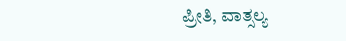ಪ್ರೀತಿ, ವಾತ್ಸಲ್ಯ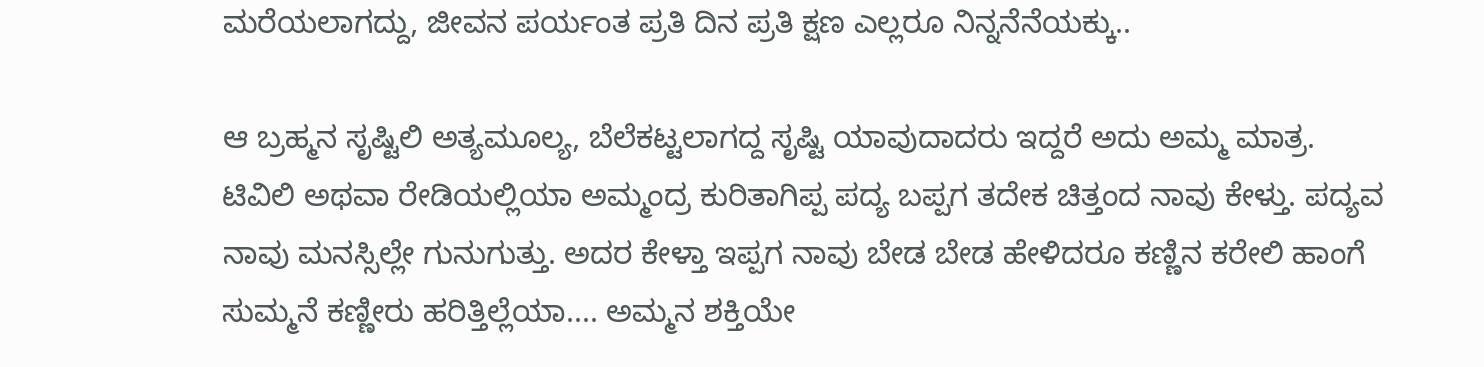ಮರೆಯಲಾಗದ್ದು, ಜೀವನ ಪರ್ಯಂತ ಪ್ರತಿ ದಿನ ಪ್ರತಿ ಕ್ಷಣ ಎಲ್ಲರೂ ನಿನ್ನನೆನೆಯಕ್ಕು..

ಆ ಬ್ರಹ್ಮನ ಸೃಷ್ಟಿಲಿ ಅತ್ಯಮೂಲ್ಯ, ಬೆಲೆಕಟ್ಟಲಾಗದ್ದ ಸೃಷ್ಟಿ ಯಾವುದಾದರು ಇದ್ದರೆ ಅದು ಅಮ್ಮ ಮಾತ್ರ.
ಟಿವಿಲಿ ಅಥವಾ ರೇಡಿಯಲ್ಲಿಯಾ ಅಮ್ಮಂದ್ರ ಕುರಿತಾಗಿಪ್ಪ ಪದ್ಯ ಬಪ್ಪಗ ತದೇಕ ಚಿತ್ತಂದ ನಾವು ಕೇಳ್ತು. ಪದ್ಯವ ನಾವು ಮನಸ್ಸಿಲ್ಲೇ ಗುನುಗುತ್ತು. ಅದರ ಕೇಳ್ತಾ ಇಪ್ಪಗ ನಾವು ಬೇಡ ಬೇಡ ಹೇಳಿದರೂ ಕಣ್ಣಿನ ಕರೇಲಿ ಹಾಂಗೆ ಸುಮ್ಮನೆ ಕಣ್ಣೀರು ಹರಿತ್ತಿಲ್ಲೆಯಾ.... ಅಮ್ಮನ ಶಕ್ತಿಯೇ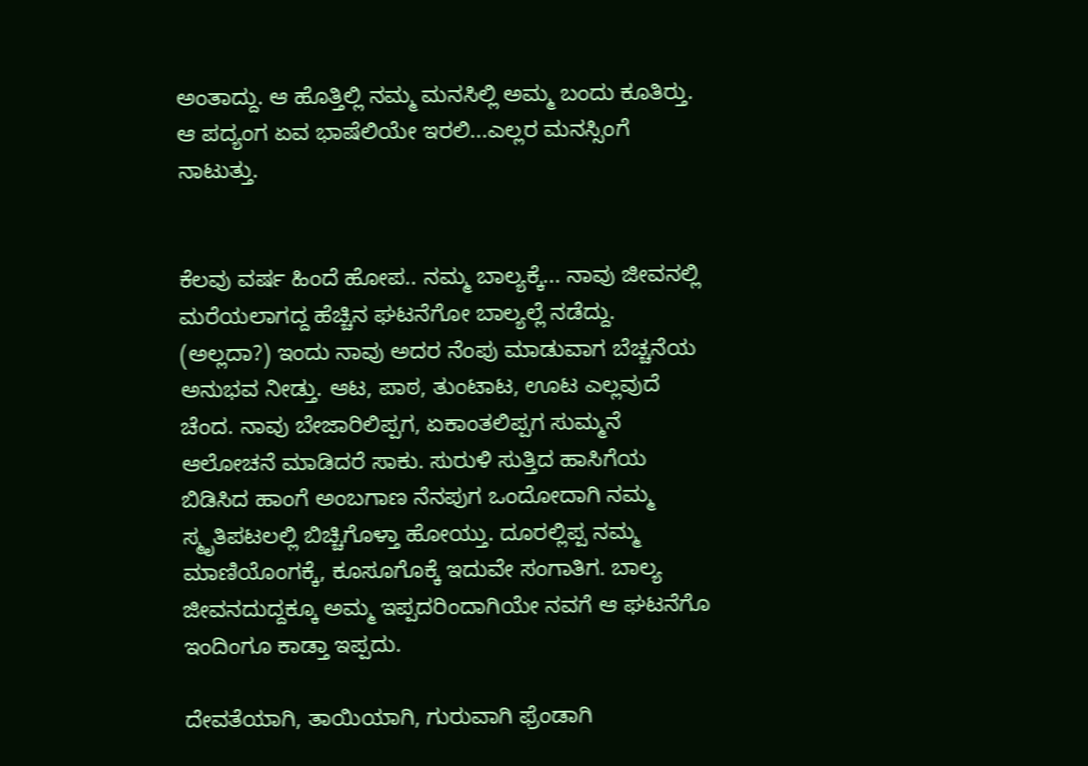ಅಂತಾದ್ದು. ಆ ಹೊತ್ತಿಲ್ಲಿ ನಮ್ಮ ಮನಸಿಲ್ಲಿ ಅಮ್ಮ ಬಂದು ಕೂತಿರ‍್ತು. ಆ ಪದ್ಯಂಗ ಏವ ಭಾಷೆಲಿಯೇ ಇರಲಿ...ಎಲ್ಲರ ಮನಸ್ಸಿಂಗೆ ನಾಟುತ್ತು.


ಕೆಲವು ವರ್ಷ ಹಿಂದೆ ಹೋಪ.. ನಮ್ಮ ಬಾಲ್ಯಕ್ಕೆ... ನಾವು ಜೀವನಲ್ಲಿ ಮರೆಯಲಾಗದ್ದ ಹೆಚ್ಚಿನ ಘಟನೆಗೋ ಬಾಲ್ಯಲ್ಲೆ ನಡೆದ್ದು. (ಅಲ್ಲದಾ?) ಇಂದು ನಾವು ಅದರ ನೆಂಪು ಮಾಡುವಾಗ ಬೆಚ್ಚನೆಯ ಅನುಭವ ನೀಡ್ತು. ಆಟ, ಪಾಠ, ತುಂಟಾಟ, ಊಟ ಎಲ್ಲವುದೆ ಚೆಂದ. ನಾವು ಬೇಜಾರಿಲಿಪ್ಪಗ, ಏಕಾಂತಲಿಪ್ಪಗ ಸುಮ್ಮನೆ ಆಲೋಚನೆ ಮಾಡಿದರೆ ಸಾಕು. ಸುರುಳಿ ಸುತ್ತಿದ ಹಾಸಿಗೆಯ ಬಿಡಿಸಿದ ಹಾಂಗೆ ಅಂಬಗಾಣ ನೆನಪುಗ ಒಂದೋದಾಗಿ ನಮ್ಮ ಸ್ಮೃತಿಪಟಲಲ್ಲಿ ಬಿಚ್ಚಿಗೊಳ್ತಾ ಹೋಯ್ತು. ದೂರಲ್ಲಿಪ್ಪ ನಮ್ಮ ಮಾಣಿಯೊಂಗಕ್ಕೆ, ಕೂಸೂಗೊಕ್ಕೆ ಇದುವೇ ಸಂಗಾತಿಗ. ಬಾಲ್ಯ ಜೀವನದುದ್ದಕ್ಕೂ ಅಮ್ಮ ಇಪ್ಪದರಿಂದಾಗಿಯೇ ನವಗೆ ಆ ಘಟನೆಗೊ ಇಂದಿಂಗೂ ಕಾಡ್ತಾ ಇಪ್ಪದು.

ದೇವತೆಯಾಗಿ, ತಾಯಿಯಾಗಿ, ಗುರುವಾಗಿ ಫ್ರೆಂಡಾಗಿ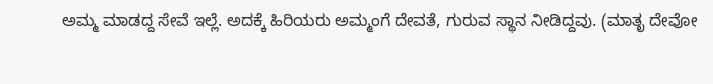ಅಮ್ಮ ಮಾಡದ್ದ ಸೇವೆ ಇಲ್ಲೆ. ಅದಕ್ಕೆ ಹಿರಿಯರು ಅಮ್ಮಂಗೆ ದೇವತೆ, ಗುರುವ ಸ್ಥಾನ ನೀಡಿದ್ದವು. (ಮಾತೃ ದೇವೋ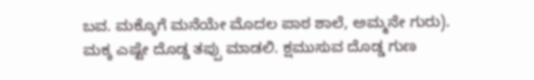ಬವ. ಮಕ್ಕೊಗೆ ಮನೆಯೇ ಮೊದಲ ಪಾಠ ಶಾಲೆ, ಅಮ್ಮನೇ ಗುರು). ಮಕ್ಕ ಎಷ್ಟೇ ದೊಡ್ಡ ತಪ್ಪು ಮಾಡಲಿ. ಕ್ಷಮುಸುವ ದೊಡ್ಡ ಗುಣ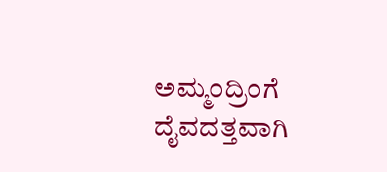ಅಮ್ಮಂದ್ರಿಂಗೆ ದೈವದತ್ತವಾಗಿ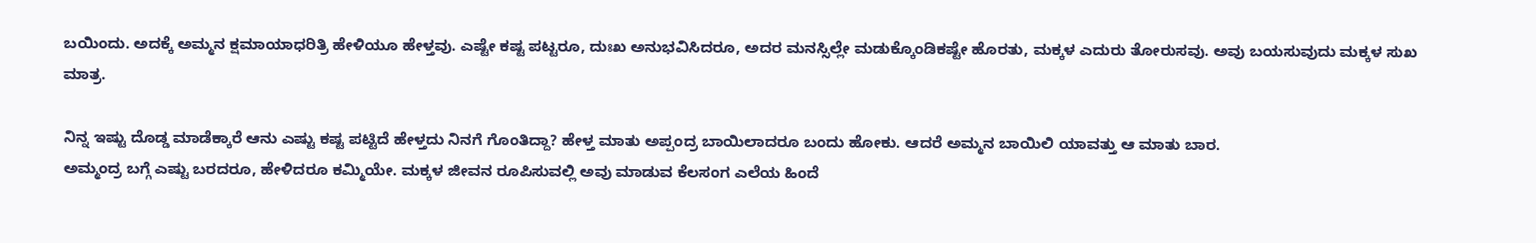ಬಯಿಂದು. ಅದಕ್ಕೆ ಅಮ್ಮನ ಕ್ಷಮಾಯಾಧರಿತ್ರಿ ಹೇಳಿಯೂ ಹೇಳ್ತವು. ಎಷ್ಟೇ ಕಷ್ಟ ಪಟ್ಟರೂ, ದುಃಖ ಅನುಭವಿಸಿದರೂ, ಅದರ ಮನಸ್ಸಿಲ್ಲೇ ಮಡುಕ್ಕೊಂಡಿಕಷ್ಟೇ ಹೊರತು, ಮಕ್ಕಳ ಎದುರು ತೋರುಸವು. ಅವು ಬಯಸುವುದು ಮಕ್ಕಳ ಸುಖ ಮಾತ್ರ.

ನಿನ್ನ ಇಷ್ಟು ದೊಡ್ಡ ಮಾಡೆಕ್ಕಾರೆ ಆನು ಎಷ್ಟು ಕಷ್ಟ ಪಟ್ಟಿದೆ ಹೇಳ್ತದು ನಿನಗೆ ಗೊಂತಿದ್ದಾ? ಹೇಳ್ತ ಮಾತು ಅಪ್ಪಂದ್ರ ಬಾಯಿಲಾದರೂ ಬಂದು ಹೋಕು. ಆದರೆ ಅಮ್ಮನ ಬಾಯಿಲಿ ಯಾವತ್ತು ಆ ಮಾತು ಬಾರ.
ಅಮ್ಮಂದ್ರ ಬಗ್ಗೆ ಎಷ್ಟು ಬರದರೂ, ಹೇಳಿದರೂ ಕಮ್ಮಿಯೇ. ಮಕ್ಕಳ ಜೀವನ ರೂಪಿಸುವಲ್ಲಿ ಅವು ಮಾಡುವ ಕೆಲಸಂಗ ಎಲೆಯ ಹಿಂದೆ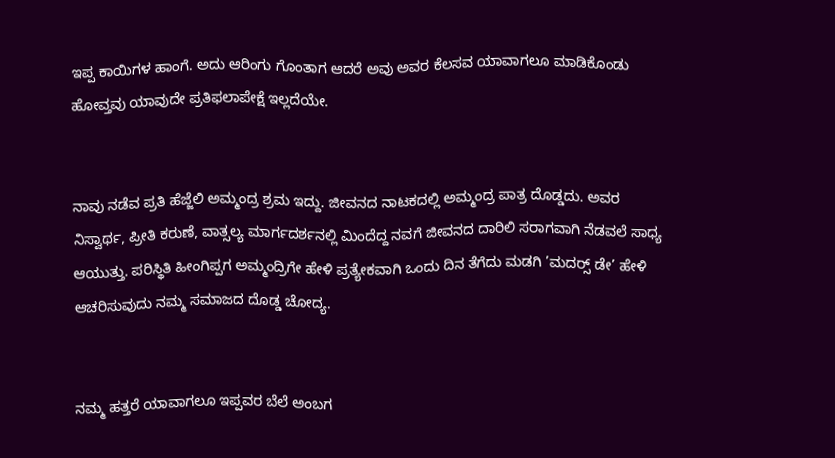ಇಪ್ಪ ಕಾಯಿಗಳ ಹಾಂಗೆ. ಅದು ಆರಿಂಗು ಗೊಂತಾಗ ಆದರೆ ಅವು ಅವರ ಕೆಲಸವ ಯಾವಾಗಲೂ ಮಾಡಿಕೊಂಡು ಹೋವ್ತವು ಯಾವುದೇ ಪ್ರತಿಫಲಾಪೇಕ್ಷೆ ಇಲ್ಲದೆಯೇ.


ನಾವು ನಡೆವ ಪ್ರತಿ ಹೆಜ್ಜೆಲಿ ಅಮ್ಮಂದ್ರ ಶ್ರಮ ಇದ್ದು. ಜೀವನದ ನಾಟಕದಲ್ಲಿ ಅಮ್ಮಂದ್ರ ಪಾತ್ರ ದೊಡ್ಡದು. ಅವರ ನಿಸ್ವಾರ್ಥ, ಪ್ರೀತಿ ಕರುಣೆ, ವಾತ್ಸಲ್ಯ ಮಾರ್ಗದರ್ಶನಲ್ಲಿ ಮಿಂದೆದ್ದ ನವಗೆ ಜೀವನದ ದಾರಿಲಿ ಸರಾಗವಾಗಿ ನೆಡವಲೆ ಸಾಧ್ಯ ಆಯುತ್ತು. ಪರಿಸ್ಥಿತಿ ಹೀಂಗಿಪ್ಪಗ ಅಮ್ಮಂದ್ರಿಗೇ ಹೇಳಿ ಪ್ರತ್ಯೇಕವಾಗಿ ಒಂದು ದಿನ ತೆಗೆದು ಮಡಗಿ ’ಮದರ‍್ಸ್ ಡೇ’ ಹೇಳಿ ಆಚರಿಸುವುದು ನಮ್ಮ ಸಮಾಜದ ದೊಡ್ಡ ಚೋದ್ಯ.


ನಮ್ಮ ಹತ್ತರೆ ಯಾವಾಗಲೂ ಇಪ್ಪವರ ಬೆಲೆ ಅಂಬಗ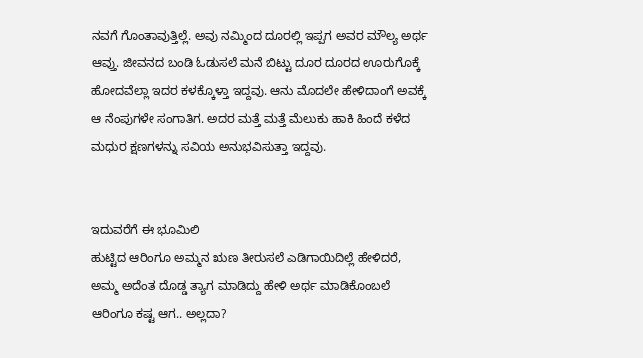ನವಗೆ ಗೊಂತಾವುತ್ತಿಲ್ಲೆ. ಅವು ನಮ್ಮಿಂದ ದೂರಲ್ಲಿ ಇಪ್ಪಗ ಅವರ ಮೌಲ್ಯ ಅರ್ಥ ಆವ್ತು. ಜೀವನದ ಬಂಡಿ ಓಡುಸಲೆ ಮನೆ ಬಿಟ್ಟು ದೂರ ದೂರದ ಊರುಗೊಕ್ಕೆ ಹೋದವೆಲ್ಲಾ ಇದರ ಕಳಕ್ಕೊಳ್ತಾ ಇದ್ದವು. ಆನು ಮೊದಲೇ ಹೇಳಿದಾಂಗೆ ಅವಕ್ಕೆ ಆ ನೆಂಪುಗಳೇ ಸಂಗಾತಿಗ. ಅದರ ಮತ್ತೆ ಮತ್ತೆ ಮೆಲುಕು ಹಾಕಿ ಹಿಂದೆ ಕಳೆದ ಮಧುರ ಕ್ಷಣಗಳನ್ನು ಸವಿಯ ಅನುಭವಿಸುತ್ತಾ ಇದ್ದವು.


ಇದುವರೆಗೆ ಈ ಭೂಮಿಲಿ
ಹುಟ್ಟಿದ ಆರಿಂಗೂ ಅಮ್ಮನ ಋಣ ತೀರುಸಲೆ ಎಡಿಗಾಯಿದಿಲ್ಲೆ ಹೇಳಿದರೆ, ಅಮ್ಮ ಅದೆಂತ ದೊಡ್ಡ ತ್ಯಾಗ ಮಾಡಿದ್ದು ಹೇಳಿ ಅರ್ಥ ಮಾಡಿಕೊಂಬಲೆ ಆರಿಂಗೂ ಕಷ್ಟ ಆಗ.. ಅಲ್ಲದಾ?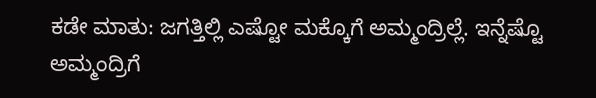ಕಡೇ ಮಾತು: ಜಗತ್ತಿಲ್ಲಿ ಎಷ್ಟೋ ಮಕ್ಕೊಗೆ ಅಮ್ಮಂದ್ರಿಲ್ಲೆ. ಇನ್ನೆಷ್ಟೊ ಅಮ್ಮಂದ್ರಿಗೆ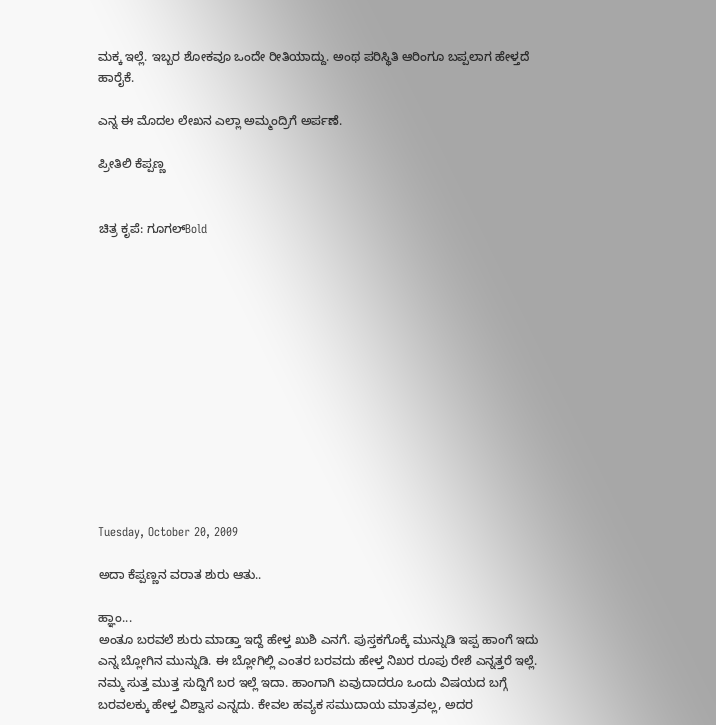ಮಕ್ಕ ಇಲ್ಲೆ. ಇಬ್ಬರ ಶೋಕವೂ ಒಂದೇ ರೀತಿಯಾದ್ದು. ಅಂಥ ಪರಿಸ್ಥಿತಿ ಆರಿಂಗೂ ಬಪ್ಪಲಾಗ ಹೇಳ್ತದೆ ಹಾರೈಕೆ.

ಎನ್ನ ಈ ಮೊದಲ ಲೇಖನ ಎಲ್ಲಾ ಅಮ್ಮಂದ್ರಿಗೆ ಅರ್ಪಣೆ.

ಪ್ರೀತಿಲಿ ಕೆಪ್ಪಣ್ಣ


ಚಿತ್ರ ಕೃಪೆ: ಗೂಗಲ್Bold













Tuesday, October 20, 2009

ಅದಾ ಕೆಪ್ಪಣ್ಣನ ವರಾತ ಶುರು ಆತು..

ಹ್ಞಾಂ...
ಅಂತೂ ಬರವಲೆ ಶುರು ಮಾಡ್ತಾ ಇದ್ದೆ ಹೇಳ್ತ ಖುಶಿ ಎನಗೆ. ಪುಸ್ತಕಗೊಕ್ಕೆ ಮುನ್ನುಡಿ ಇಪ್ಪ ಹಾಂಗೆ ಇದು ಎನ್ನ ಬ್ಲೋಗಿನ ಮುನ್ನುಡಿ. ಈ ಬ್ಲೋಗಿಲ್ಲಿ ಎಂತರ ಬರವದು ಹೇಳ್ತ ನಿಖರ ರೂಪು ರೇಶೆ ಎನ್ನತ್ತರೆ ಇಲ್ಲೆ. ನಮ್ಮ ಸುತ್ತ ಮುತ್ತ ಸುದ್ದಿಗೆ ಬರ ಇಲ್ಲೆ ಇದಾ. ಹಾಂಗಾಗಿ ಏವುದಾದರೂ ಒಂದು ವಿಷಯದ ಬಗ್ಗೆ ಬರವಲಕ್ಕು ಹೇಳ್ತ ವಿಶ್ವಾಸ ಎನ್ನದು. ಕೇವಲ ಹವ್ಯಕ ಸಮುದಾಯ ಮಾತ್ರವಲ್ಲ, ಅದರ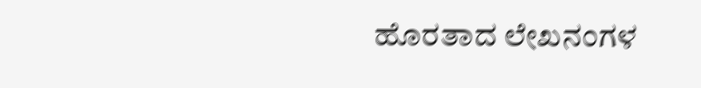ಹೊರತಾದ ಲೇಖನಂಗಳ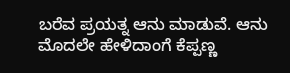ಬರೆವ ಪ್ರಯತ್ನ ಆನು ಮಾಡುವೆ. ಆನು ಮೊದಲೇ ಹೇಳಿದಾಂಗೆ ಕೆಪ್ಪಣ್ಣ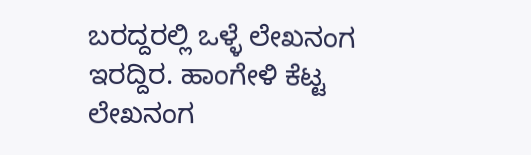ಬರದ್ದರಲ್ಲಿ ಒಳ್ಳೆ ಲೇಖನಂಗ ಇರದ್ದಿರ. ಹಾಂಗೇಳಿ ಕೆಟ್ಟ ಲೇಖನಂಗ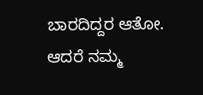ಬಾರದಿದ್ದರ ಆತೋ. ಆದರೆ ನಮ್ಮ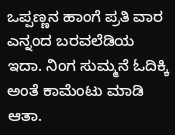ಒಪ್ಪಣ್ಣನ ಹಾಂಗೆ ಪ್ರತಿ ವಾರ ಎನ್ನಂದ ಬರವಲೆಡಿಯ ಇದಾ. ನಿಂಗ ಸುಮ್ಮನೆ ಓದಿಕ್ಕಿ ಅಂತೆ ಕಾಮೆಂಟು ಮಾಡಿ ಆತಾ.